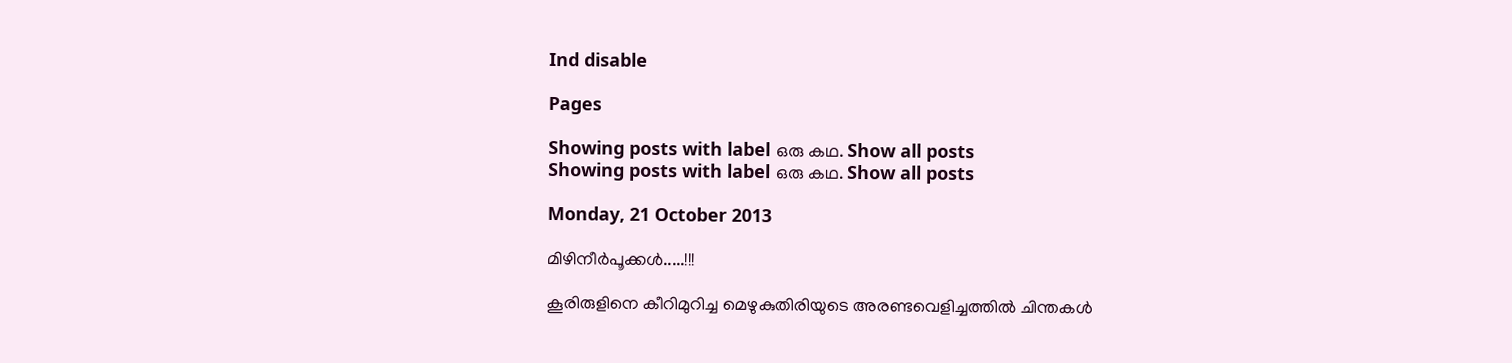Ind disable

Pages

Showing posts with label ഒരു കഥ. Show all posts
Showing posts with label ഒരു കഥ. Show all posts

Monday, 21 October 2013

മിഴിനീര്‍പൂക്കള്‍.....!!!

കൂരിരുളിനെ കീറിമുറിച്ച മെഴുകുതിരിയുടെ അരണ്ടവെളിച്ചത്തില്‍ ചിന്തകള്‍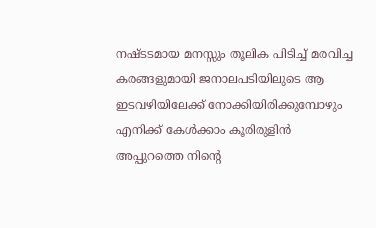നഷ്ടടമായ മനസ്സും തൂലിക പിടിച്ച് മരവിച്ച കരങ്ങളുമായി ജനാലപടിയിലുടെ ആ ഇടവഴിയിലേക്ക് നോക്കിയിരിക്കുമ്പോഴും എനിക്ക് കേള്‍ക്കാം കൂരിരുളിന്‍ അപ്പുറത്തെ നിന്‍റെ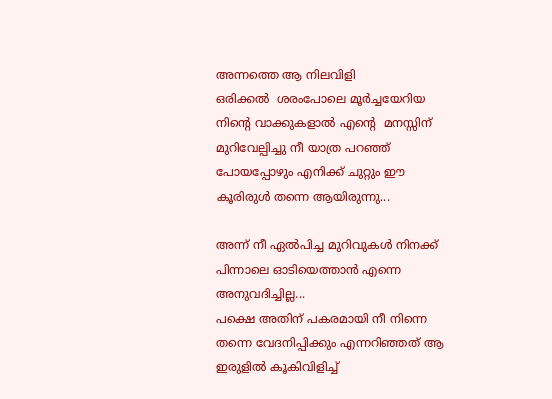അന്നത്തെ ആ നിലവിളി
ഒരിക്കല്‍  ശരംപോലെ മൂര്‍ച്ചയേറിയ നിന്‍റെ വാക്കുകളാല്‍ എന്‍റെ  മനസ്സിന് മുറിവേല്പിച്ചു നീ യാത്ര പറഞ്ഞ് പോയപ്പോഴും എനിക്ക് ചുറ്റും ഈ കൂരിരുള്‍ തന്നെ ആയിരുന്നു...

അന്ന് നീ ഏല്‍പിച്ച മുറിവുകള്‍ നിനക്ക് പിന്നാലെ ഓടിയെത്താന്‍ എന്നെ അനുവദിച്ചില്ല...
പക്ഷെ അതിന് പകരമായി നീ നിന്നെ തന്നെ വേദനിപ്പിക്കും എന്നറിഞ്ഞത് ആ ഇരുളില്‍ കൂകിവിളിച്ച്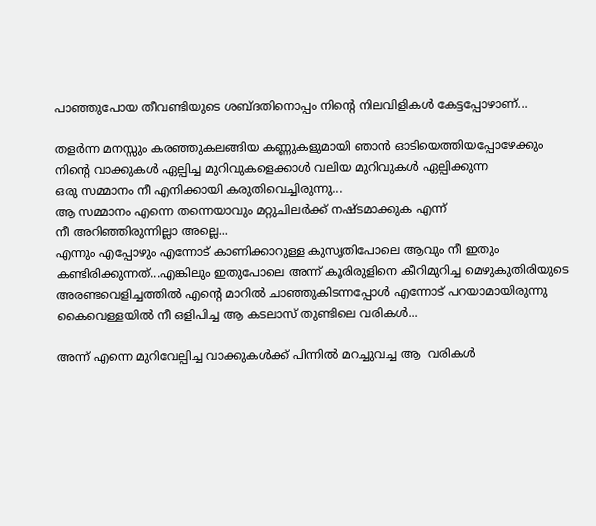പാഞ്ഞുപോയ തീവണ്ടിയുടെ ശബ്ദതിനൊപ്പം നിന്‍റെ നിലവിളികള്‍ കേട്ടപ്പോഴാണ്...

തളര്‍ന്ന മനസ്സും കരഞ്ഞുകലങ്ങിയ കണ്ണുകളുമായി ഞാന്‍ ഓടിയെത്തിയപ്പോഴേക്കും
നിന്‍റെ വാക്കുകള്‍ ഏല്പിച്ച മുറിവുകളെക്കാള്‍ വലിയ മുറിവുകള്‍ ഏല്പിക്കുന്ന
ഒരു സമ്മാനം നീ എനിക്കായി കരുതിവെച്ചിരുന്നു...
ആ സമ്മാനം എന്നെ തന്നെയാവും മറ്റുചിലര്‍ക്ക് നഷ്ടമാക്കുക എന്ന്
നീ അറിഞ്ഞിരുന്നില്ലാ അല്ലെ...
എന്നും എപ്പോഴും എന്നോട് കാണിക്കാറുള്ള കുസൃതിപോലെ ആവും നീ ഇതും കണ്ടിരിക്കുന്നത്...എങ്കിലും ഇതുപോലെ അന്ന് കൂരിരുളിനെ കീറിമുറിച്ച മെഴുകുതിരിയുടെ അരണ്ടവെളിച്ചത്തില്‍ എന്‍റെ മാറില്‍ ചാഞ്ഞുകിടന്നപ്പോള്‍ എന്നോട് പറയാമായിരുന്നു കൈവെള്ളയില്‍ നീ ഒളിപിച്ച ആ കടലാസ് തുണ്ടിലെ വരികള്‍...

അന്ന് എന്നെ മുറിവേല്പിച്ച വാക്കുകള്‍ക്ക് പിന്നില്‍ മറച്ചുവച്ച ആ  വരികള്‍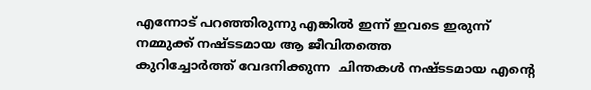എന്നോട് പറഞ്ഞിരുന്നു എങ്കില്‍ ഇന്ന് ഇവടെ ഇരുന്ന് നമ്മുക്ക് നഷ്ടടമായ ആ ജീവിതത്തെ
കുറിച്ചോര്‍ത്ത് വേദനിക്കുന്ന  ചിന്തകള്‍ നഷ്ടടമായ എന്‍റെ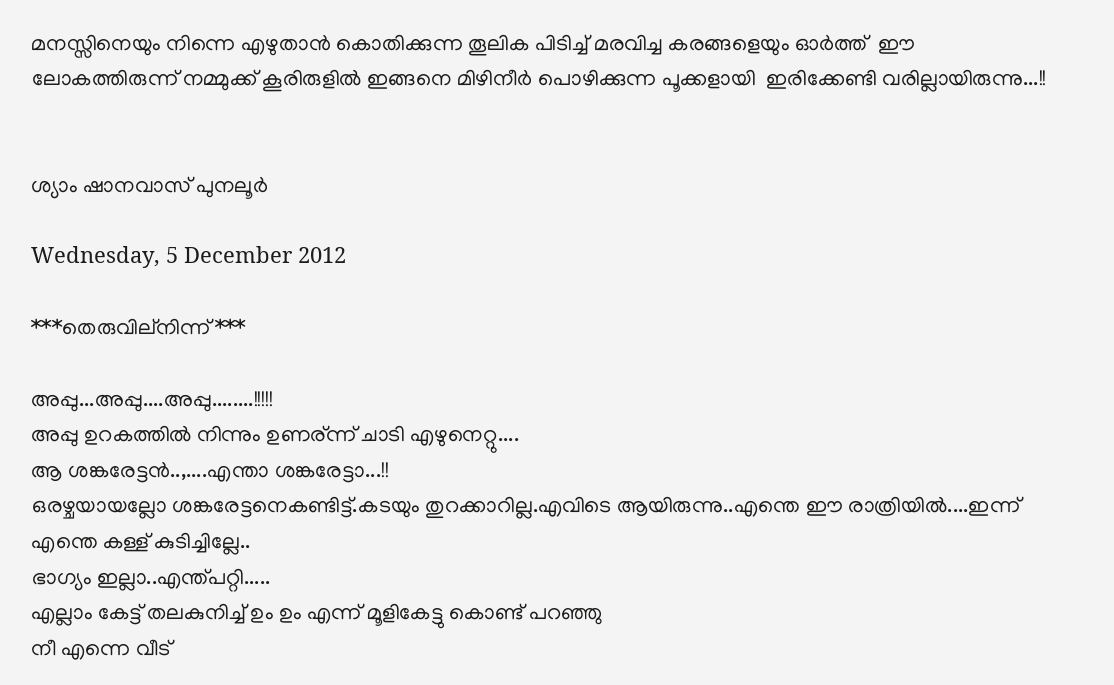മനസ്സിനെയും നിന്നെ എഴുതാന്‍ കൊതിക്കുന്ന തൂലിക പിടിച്ച് മരവിച്ച കരങ്ങളെയും ഓര്‍ത്ത്  ഈ ലോകത്തിരുന്ന് നമ്മുക്ക് കൂരിരുളില്‍ ഇങ്ങനെ മിഴിനീര്‍ പൊഴിക്കുന്ന പൂക്കളായി  ഇരിക്കേണ്ടി വരില്ലായിരുന്നു...!!


ശ്യാം ഷാനവാസ്‌ പുനലൂര്‍

Wednesday, 5 December 2012

***തെരുവില്നിന്ന്***

അപ്പു...അപ്പു....അപ്പു........!!!!!
അപ്പു ഉറകത്തില്‍ നിന്നും ഉണര്ന്ന് ചാടി എഴുനെറ്റു....
ആ ശങ്കരേട്ടന്‍..,....എന്താ ശങ്കരേട്ടാ...!!
ഒരഴ്ചയായല്ലോ ശങ്കരേട്ടനെകണ്ടിട്ട്.കടയും തുറക്കാറില്ല.എവിടെ ആയിരുന്നു..എന്തെ ഈ രാത്രിയില്‍....ഇന്ന് എന്തെ കള്ള് കുടിച്ചില്ലേ..
ഭാഗ്യം ഇല്ലാ..എന്ത്പറ്റി.....
എല്ലാം കേട്ട് തലകുനിച്ച്‌ ഉം ഉം എന്ന് മൂളികേട്ടു കൊണ്ട് പറഞ്ഞു
നീ എന്നെ വീട്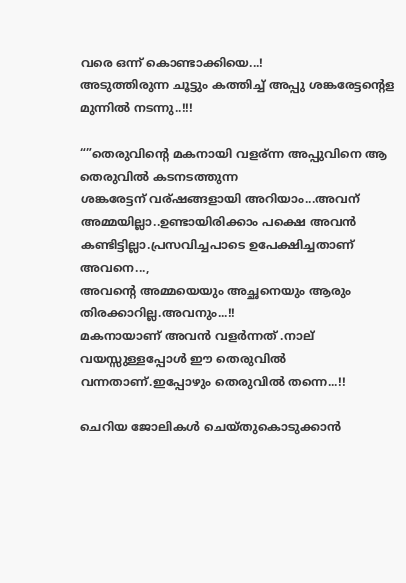വരെ ഒന്ന് കൊണ്ടാക്കിയെ...!
അടുത്തിരുന്ന ചൂട്ടും കത്തിച്ച് അപ്പു ശങ്കരേട്ടന്റെള മുന്നില്‍ നടന്നു..!!!

“”തെരുവിന്റെ മകനായി വളര്ന്ന അപ്പുവിനെ ആ തെരുവില്‍ കടനടത്തുന്ന
ശങ്കരേട്ടന് വര്ഷങ്ങളായി അറിയാം...അവന് അമ്മയില്ലാ..ഉണ്ടായിരിക്കാം പക്ഷെ അവന്‍ കണ്ടിട്ടില്ലാ.പ്രസവിച്ചപാടെ ഉപേക്ഷിച്ചതാണ് അവനെ...,
അവന്റെ അമ്മയെയും അച്ഛനെയും ആരും തിരക്കാറില്ല.അവനും...!!
മകനായാണ് അവന്‍ വളര്‍ന്നത് .നാല് വയസ്സുള്ളപ്പോള്‍ ഈ തെരുവില്‍ വന്നതാണ്.ഇപ്പോഴും തെരുവില്‍ തന്നെ...!!

ചെറിയ ജോലികള്‍ ചെയ്തുകൊടുക്കാന്‍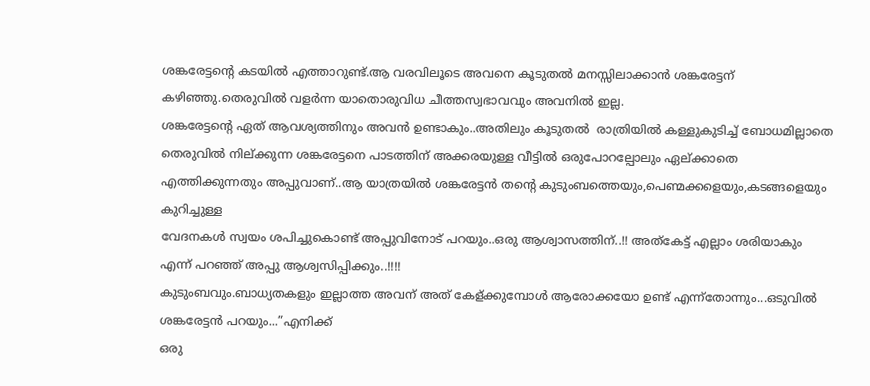ശങ്കരേട്ടന്റെ കടയില്‍ എത്താറുണ്ട്.ആ വരവിലൂടെ അവനെ കൂടുതല്‍ മനസ്സിലാക്കാന്‍ ശങ്കരേട്ടന് കഴിഞ്ഞു.തെരുവില്‍ വളര്‍ന്ന യാതൊരുവിധ ചീത്തസ്വഭാവവും അവനില്‍ ഇല്ല.
ശങ്കരേട്ടന്റെ ഏത് ആവശ്യത്തിനും അവന്‍ ഉണ്ടാകും..അതിലും കൂടുതല്‍  രാത്രിയില്‍ കള്ളുകുടിച്ച് ബോധമില്ലാതെ തെരുവില്‍ നില്ക്കുന്ന ശങ്കരേട്ടനെ പാടത്തിന് അക്കരയുള്ള വീട്ടില്‍ ഒരുപോറല്പോലും ഏല്ക്കാതെ എത്തിക്കുന്നതും അപ്പുവാണ്..ആ യാത്രയില്‍ ശങ്കരേട്ടന്‍ തന്റെ കുടുംബത്തെയും,പെണ്മക്കളെയും,കടങ്ങളെയും കുറിച്ചുള്ള
വേദനകള്‍ സ്വയം ശപിച്ചുകൊണ്ട് അപ്പുവിനോട് പറയും..ഒരു ആശ്വാസത്തിന്..!! അത്കേട്ട് എല്ലാം ശരിയാകും എന്ന് പറഞ്ഞ് അപ്പു ആശ്വസിപ്പിക്കും..!!!!
കുടുംബവും.ബാധ്യതകളും ഇല്ലാത്ത അവന് അത് കേള്ക്കുമ്പോള്‍ ആരോക്കയോ ഉണ്ട് എന്ന്തോന്നും...ഒടുവില്‍ ശങ്കരേട്ടന്‍ പറയും...”എനിക്ക്
ഒരു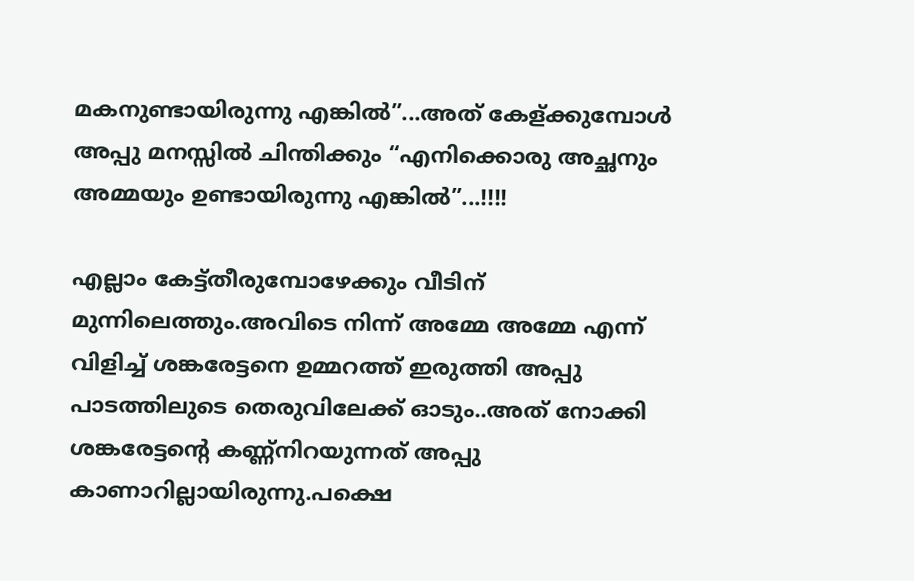മകനുണ്ടായിരുന്നു എങ്കില്‍”...അത് കേള്ക്കുമ്പോള്‍ അപ്പു മനസ്സില്‍ ചിന്തിക്കും “എനിക്കൊരു അച്ഛനും അമ്മയും ഉണ്ടായിരുന്നു എങ്കില്‍”...!!!!

എല്ലാം കേട്ട്തീരുമ്പോഴേക്കും വീടിന് മുന്നിലെത്തും.അവിടെ നിന്ന് അമ്മേ അമ്മേ എന്ന് വിളിച്ച് ശങ്കരേട്ടനെ ഉമ്മറത്ത്‌ ഇരുത്തി അപ്പു പാടത്തിലുടെ തെരുവിലേക്ക് ഓടും..അത് നോക്കി ശങ്കരേട്ടന്റെ കണ്ണ്നിറയുന്നത് അപ്പു കാണാറില്ലായിരുന്നു.പക്ഷെ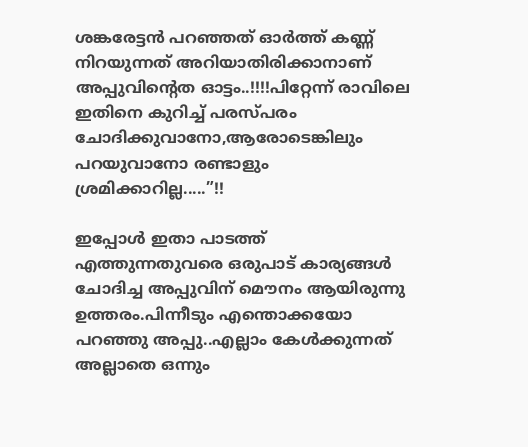ശങ്കരേട്ടന്‍ പറഞ്ഞത് ഓര്‍ത്ത് കണ്ണ് നിറയുന്നത് അറിയാതിരിക്കാനാണ് അപ്പുവിന്റെത ഓട്ടം..!!!!പിറ്റേന്ന് രാവിലെ ഇതിനെ കുറിച്ച് പരസ്പരം ചോദിക്കുവാനോ,ആരോടെങ്കിലും പറയുവാനോ രണ്ടാളും ശ്രമിക്കാറില്ല.....”!!

ഇപ്പോള്‍ ഇതാ പാടത്ത് എത്തുന്നതുവരെ ഒരുപാട് കാര്യങ്ങള്‍ ചോദിച്ച അപ്പുവിന് മൌനം ആയിരുന്നു ഉത്തരം.പിന്നീടും എന്തൊക്കയോ പറഞ്ഞു അപ്പു..എല്ലാം കേള്‍ക്കുന്നത് അല്ലാതെ ഒന്നും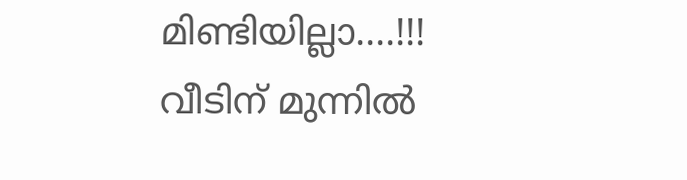മിണ്ടിയില്ലാ....!!!
വീടിന് മുന്നില്‍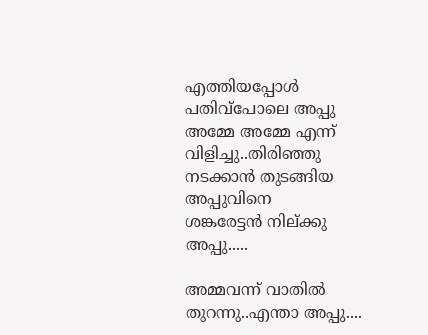എത്തിയപ്പോള്‍ പതിവ്പോലെ അപ്പു അമ്മേ അമ്മേ എന്ന് വിളിച്ചു..തിരിഞ്ഞു നടക്കാന്‍ തുടങ്ങിയ അപ്പുവിനെ
ശങ്കരേട്ടന്‍ നില്ക്കു അപ്പു.....

അമ്മവന്ന് വാതില്‍ തുറന്നു..എന്താ അപ്പു....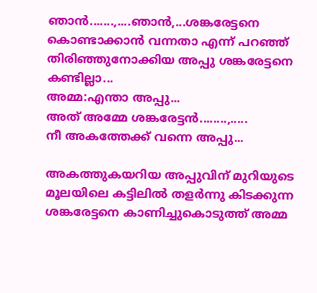ഞാന്‍.......,....ഞാന്‍,...ശങ്കരേട്ടനെ കൊണ്ടാക്കാന്‍ വന്നതാ എന്ന് പറഞ്ഞ്
തിരിഞ്ഞുനോക്കിയ അപ്പു ശങ്കരേട്ടനെ കണ്ടില്ലാ...
അമ്മ:എന്താ അപ്പു...
അത് അമ്മേ ശങ്കരേട്ടന്‍........,.....
നീ അകത്തേക്ക് വന്നെ അപ്പു...

അകത്തുകയറിയ അപ്പുവിന് മുറിയുടെ മൂലയിലെ കട്ടിലില്‍ തളര്‍ന്നു കിടക്കുന്ന ശങ്കരേട്ടനെ കാണിച്ചുകൊടുത്ത് അമ്മ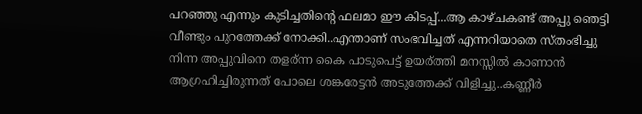പറഞ്ഞു എന്നും കുടിച്ചതിന്റെ ഫലമാ ഈ കിടപ്പ്...ആ കാഴ്ചകണ്ട്‌ അപ്പു ഞെട്ടി വീണ്ടും പുറത്തേക്ക് നോക്കി..എന്താണ് സംഭവിച്ചത് എന്നറിയാതെ സ്തംഭിച്ചു നിന്ന അപ്പുവിനെ തളര്ന്ന കൈ പാടുപെട്ട് ഉയര്ത്തി മനസ്സില്‍ കാണാന്‍ ആഗ്രഹിച്ചിരുന്നത് പോലെ ശങ്കരേട്ടന്‍ അടുത്തേക്ക് വിളിച്ചു..കണ്ണീര്‍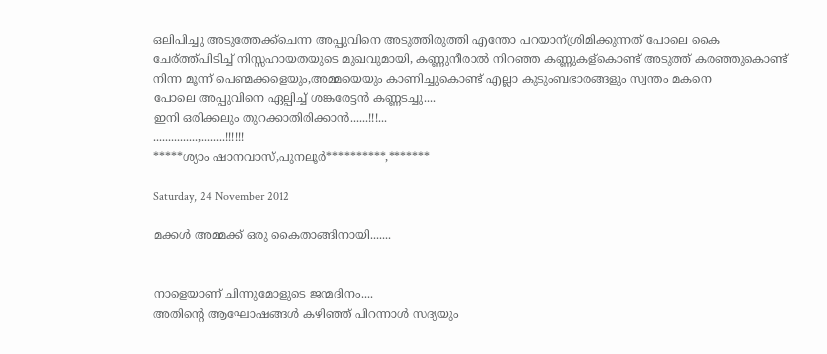ഒലിപിച്ചു അടുത്തേക്ക്ചെന്ന അപ്പുവിനെ അടുത്തിരുത്തി എന്തോ പറയാന്ശ്രിമിക്കുന്നത് പോലെ കൈ ചേര്ത്ത്പിടിച്ച് നിസ്സഹായതയുടെ മുഖവുമായി, കണ്ണുനീരാല്‍ നിറഞ്ഞ കണ്ണുകള്കൊണ്ട് അടുത്ത് കരഞ്ഞുകൊണ്ട്‌ നിന്ന മൂന്ന് പെണ്മക്കളെയും,അമ്മയെയും കാണിച്ചുകൊണ്ട് എല്ലാ കുടുംബഭാരങ്ങളും സ്വന്തം മകനെ
പോലെ അപ്പുവിനെ ഏല്പിച്ച് ശങ്കരേട്ടന്‍ കണ്ണടച്ചു....
ഇനി ഒരിക്കലും തുറക്കാതിരിക്കാന്‍......!!!...
...............,........!!!!!!
*****ശ്യാം ഷാനവാസ്‌,പുനലൂര്‍**********,*******

Saturday, 24 November 2012

മക്കള്‍ അമ്മക്ക് ഒരു കൈതാങ്ങിനായി.......


നാളെയാണ് ചിന്നുമോളുടെ ജന്മദിനം....
അതിന്‍റെ ആഘോഷങ്ങള്‍ കഴിഞ്ഞ് പിറന്നാള്‍ സദ്യയും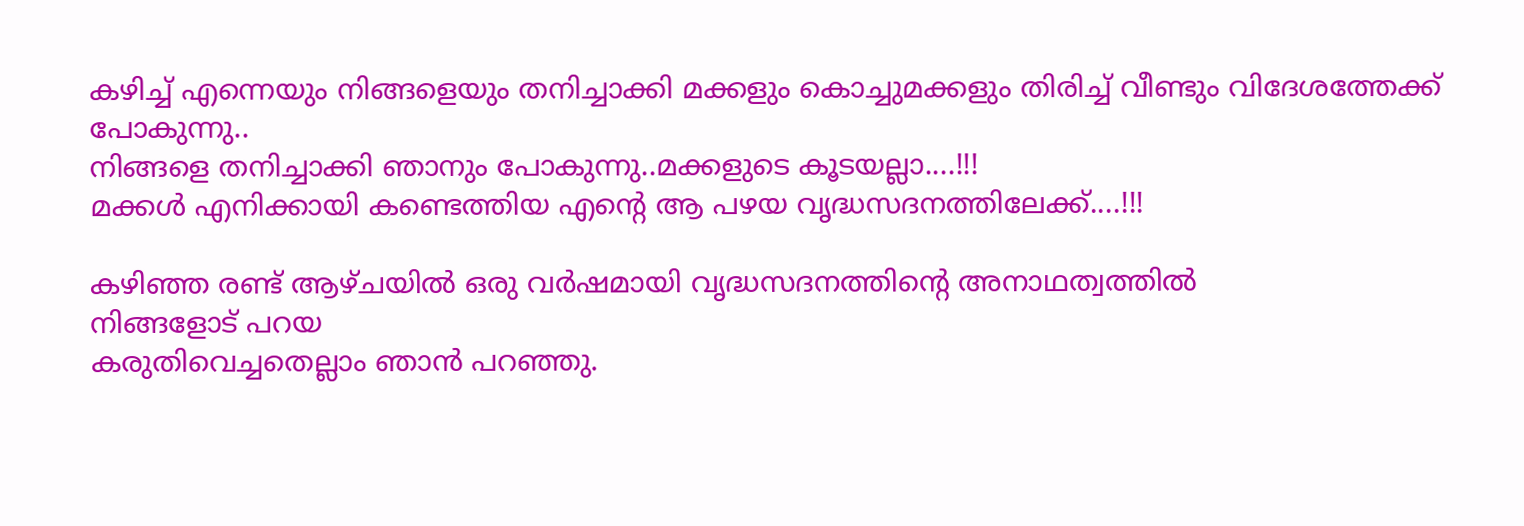കഴിച്ച് എന്നെയും നിങ്ങളെയും തനിച്ചാക്കി മക്കളും കൊച്ചുമക്കളും തിരിച്ച് വീണ്ടും വിദേശത്തേക്ക് പോകുന്നു..
നിങ്ങളെ തനിച്ചാക്കി ഞാനും പോകുന്നു..മക്കളുടെ കൂടയല്ലാ....!!!
മക്കള്‍ എനിക്കായി കണ്ടെത്തിയ എന്‍റെ ആ പഴയ വൃദ്ധസദനത്തിലേക്ക്....!!!

കഴിഞ്ഞ രണ്ട്‌ ആഴ്ചയില്‍ ഒരു വര്‍ഷമായി വൃദ്ധസദനത്തിന്‍റെ അനാഥത്വത്തില്‍
നിങ്ങളോട് പറയ
കരുതിവെച്ചതെല്ലാം ഞാന്‍ പറഞ്ഞു.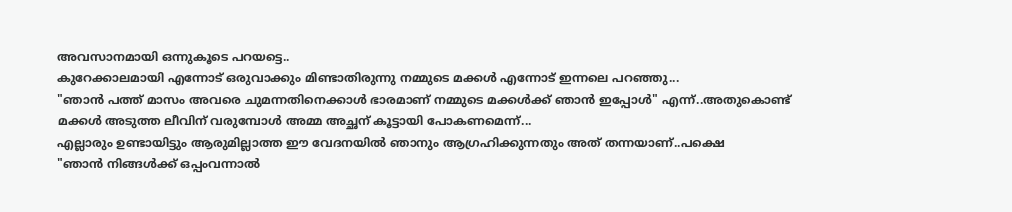അവസാനമായി ഒന്നുകൂടെ പറയട്ടെ..
കുറേക്കാലമായി എന്നോട് ഒരുവാക്കും മിണ്ടാതിരുന്നു നമ്മുടെ മക്കള്‍ എന്നോട് ഇന്നലെ പറഞ്ഞു...
"ഞാന്‍ പത്ത് മാസം അവരെ ചുമന്നതിനെക്കാള്‍ ഭാരമാണ് നമ്മുടെ മക്കള്‍ക്ക് ഞാന്‍ ഇപ്പോള്‍" എന്ന്..അതുകൊണ്ട് മക്കള്‍ അടുത്ത ലീവിന് വരുമ്പോള്‍ അമ്മ അച്ഛന് കൂട്ടായി പോകണമെന്ന്...
എല്ലാരും ഉണ്ടായിട്ടും ആരുമില്ലാത്ത ഈ വേദനയില്‍ ഞാനും ആഗ്രഹിക്കുന്നതും അത് തന്നയാണ്..പക്ഷെ
"ഞാന്‍ നിങ്ങള്‍ക്ക് ഒപ്പംവന്നാല്‍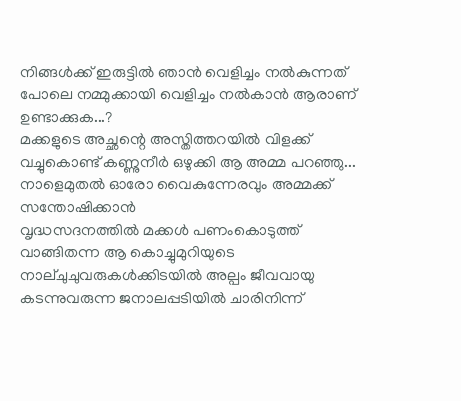നിങ്ങള്‍ക്ക് ഇരുട്ടില്‍ ഞാന്‍ വെളിച്ചം നല്‍കുന്നത് പോലെ നമ്മുക്കായി വെളിച്ചം നല്‍കാന്‍ ആരാണ് ഉണ്ടാക്കുക...?
മക്കളുടെ അച്ഛന്റെ അസ്തിത്തറയില്‍ വിളക്ക് വച്ചുകൊണ്ട് കണ്ണുനീര്‍ ഒഴുക്കി ആ അമ്മ പറഞ്ഞു...
നാളെമുതല്‍ ഓരോ വൈകുന്നേരവും അമ്മക്ക് സന്തോഷിക്കാന്‍
വൃദ്ധസദനത്തില്‍ മക്കള്‍ പണംകൊടുത്ത് വാങ്ങിതന്ന ആ കൊച്ചുമുറിയുടെ നാല്ചുചുവരുകള്‍ക്കിടയില്‍ അല്പം ജീവവായു കടന്നുവരുന്ന ജനാലപ്പടിയില്‍ ചാരിനിന്ന്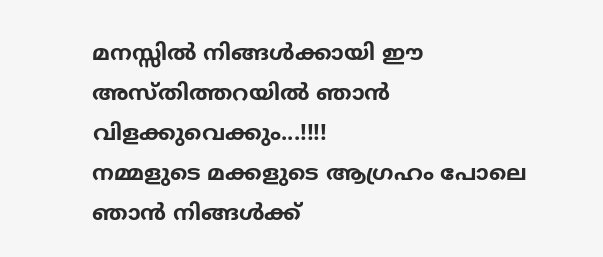മനസ്സില്‍ നിങ്ങള്‍ക്കായി ഈ അസ്തിത്തറയില്‍ ഞാന്‍ വിളക്കുവെക്കും...!!!!
നമ്മളുടെ മക്കളുടെ ആഗ്രഹം പോലെ ഞാന്‍ നിങ്ങള്‍ക്ക്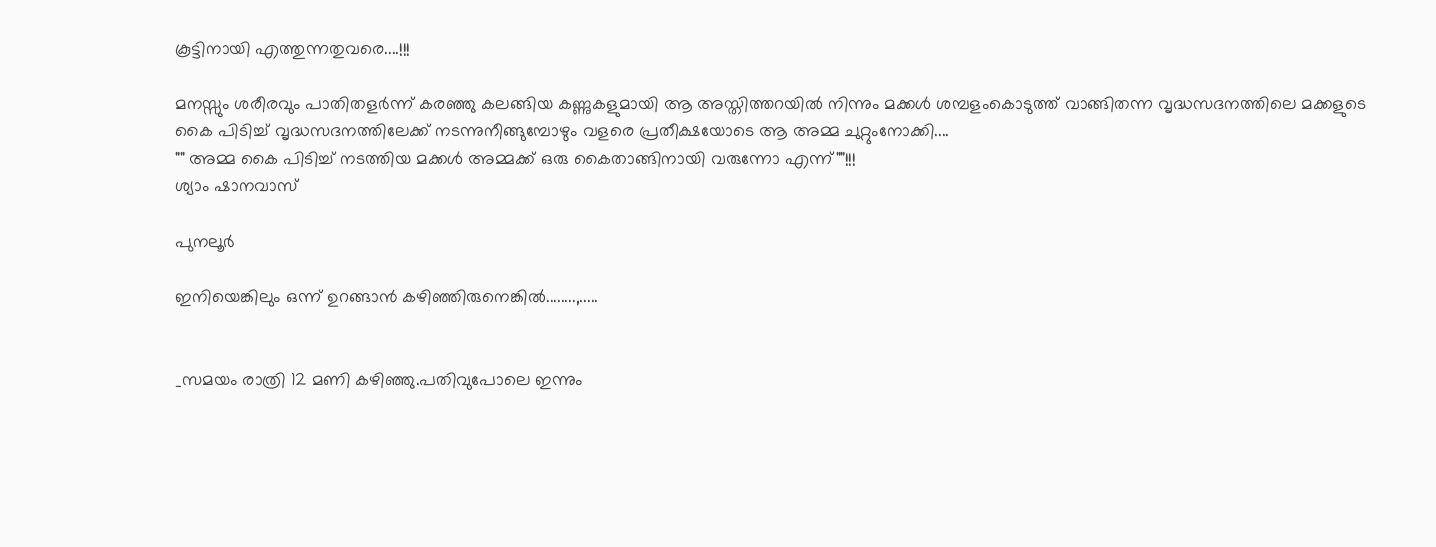കൂട്ടിനായി എത്തുന്നതുവരെ....!!!

മനസ്സും ശരീരവും പാതിതളര്‍ന്ന് കരഞ്ഞു കലങ്ങിയ കണ്ണുകളുമായി ആ അസ്തിത്തറയില്‍ നിന്നും മക്കള്‍ ശമ്പളംകൊടുത്ത്‌ വാങ്ങിതന്ന വൃദ്ധസദനത്തിലെ മക്കളുടെ കൈ പിടിച്ച് വൃദ്ധസദനത്തിലേക്ക് നടന്നുനീങ്ങുമ്പോഴും വളരെ പ്രതീക്ഷയോടെ ആ അമ്മ ചുറ്റുംനോക്കി....
"" അമ്മ കൈ പിടിച്ച് നടത്തിയ മക്കള്‍ അമ്മക്ക് ഒരു കൈതാങ്ങിനായി വരുന്നോ എന്ന്""!!!
ശ്യാം ഷാനവാസ്‌

പുനലൂര്‍

ഇനിയെങ്കിലും ഒന്ന് ഉറങ്ങാന്‍ കഴിഞ്ഞിരുനെങ്കില്‍........,.....


_സമയം രാത്രി 12 മണി കഴിഞ്ഞു.പതിവുപോലെ ഇന്നും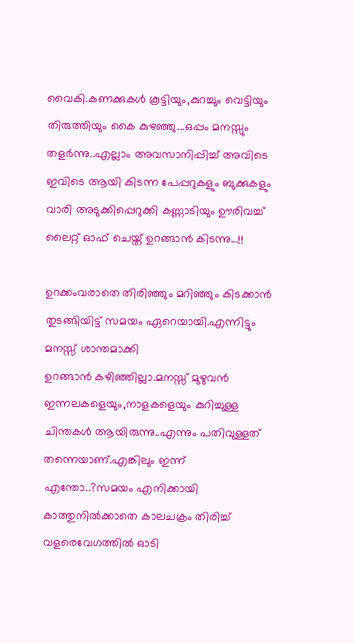വൈകി.കണക്കുകള്‍ കൂട്ടിയും,കുറച്ചും വെട്ടിയും തിരുത്തിയും കൈ കുഴഞ്ഞു...ഒപ്പം മനസ്സും തളര്‍ന്നു..എല്ലാം അവസാനിപ്പിച്ച് അവിടെ ഇവിടെ ആയി കിടന്ന പേപ്പറുകളും ബുക്കുകളും വാരി അടുക്കിപ്പെറുക്കി കണ്ണാടിയും ഊരിവച്ച് ലൈറ്റ് ഓഫ്‌ ചെയ്ത് ഉറങ്ങാന്‍ കിടന്നു...!!

ഉറക്കംവരാതെ തിരിഞ്ഞും മറിഞ്ഞും കിടക്കാന്‍ തുടങ്ങിയിട്ട് സമയം ഏറെയായി.എന്നിട്ടും മനസ്സ് ശാന്തമാക്കി
ഉറങ്ങാന്‍ കഴിഞ്ഞില്ലാ.മനസ്സ് മുഴുവന്‍ ഇന്നലകളെയും,നാളകളെയും കുറിച്ചുള്ള ചിന്തകള്‍ ആയിരുന്നു..എന്നും പതിവുള്ളത് തന്നെയാണ്.എങ്കിലും ഇന്ന് എന്തോ..?സമയം എനിക്കായി കാത്തുനില്‍ക്കാതെ കാലചക്രം തിരിച്ച് വളരെവേഗത്തില്‍ ഓടി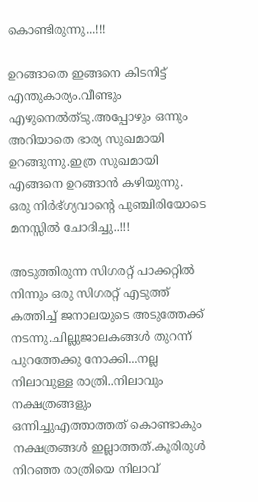കൊണ്ടിരുന്നു...!!!

ഉറങ്ങാതെ ഇങ്ങനെ കിടനിട്ട് എന്തുകാര്യം.വീണ്ടും എഴുനെല്‍ത്ടു.അപ്പോഴും ഒന്നും അറിയാതെ ഭാര്യ സുഖമായി ഉറങ്ങുന്നു.ഇത്ര സുഖമായി എങ്ങനെ ഉറങ്ങാന്‍ കഴിയുന്നു.
ഒരു നിര്‍ഭ്ഗ്യവാന്റെ പുഞ്ചിരിയോടെ മനസ്സില്‍ ചോദിച്ചു..!!!

അടുത്തിരുന്ന സിഗരറ്റ് പാക്കറ്റില്‍ നിന്നും ഒരു സിഗരറ്റ് എടുത്ത് കത്തിച്ച് ജനാലയുടെ അടുത്തേക്ക് നടന്നു.ചില്ലുജാലകങ്ങള്‍ തുറന്ന് പുറത്തേക്കു നോക്കി...നല്ല നിലാവുള്ള രാത്രി..നിലാവും നക്ഷത്രങ്ങളും ഒന്നിച്ചുഎത്താത്തത് കൊണ്ടാകും നക്ഷത്രങ്ങള്‍ ഇല്ലാത്തത്.കൂരിരുള്‍ നിറഞ്ഞ രാത്രിയെ നിലാവ്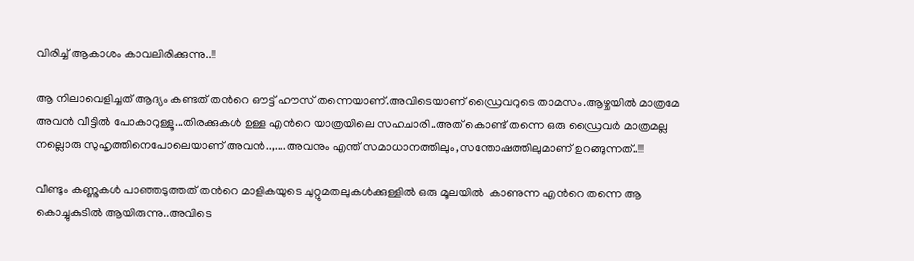വിരിച്ച് ആകാശം കാവലിരിക്കുന്നു..!!

ആ നിലാവെളിച്ചത് ആദ്യം കണ്ടത് തന്‍റെ ഔട്ട്‌ ഹൗസ് തന്നെയാണ്.അവിടെയാണ് ഡ്രൈവറുടെ താമസം.ആഴ്ചയില്‍ മാത്രമേ അവന്‍ വീട്ടില്‍ പോകാറുള്ളൂ...തിരക്കുകള്‍ ഉള്ള എന്‍റെ യാത്രയിലെ സഹചാരി..അത് കൊണ്ട് തന്നെ ഒരു ഡ്രൈവര്‍ മാത്രമല്ല നല്ലൊരു സുഹൃത്തിനെപോലെയാണ് അവന്‍..,....അവനും എന്ത് സമാധാനത്തിലും,സന്തോഷത്തിലുമാണ് ഉറങ്ങുന്നത്..!!!

വീണ്ടും കണ്ണുകള്‍ പാഞ്ഞടുത്തത് തന്‍റെ മാളികയുടെ ചുറ്റുമതലുകള്‍ക്കുള്ളില്‍ ഒരു മൂലയില്‍  കാണുന്ന എന്‍റെ തന്നെ ആ കൊച്ചുകുടില്‍ ആയിരുന്നു..അവിടെ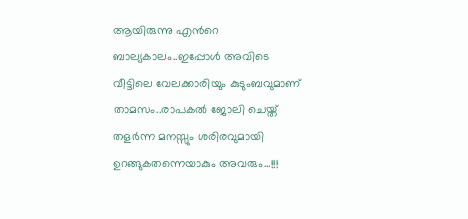ആയിരുന്നു എന്‍റെ ബാല്യകാലം..ഇപ്പോള്‍ അവിടെ വീട്ടിലെ വേലക്കാരിയും കുടുംബവുമാണ് താമസം..രാപകല്‍ ജോലി ചെയ്ത് തളര്‍ന്ന മനസ്സും ശരിരവുമായി ഉറങ്ങുകതന്നെയാകും അവരും...!!!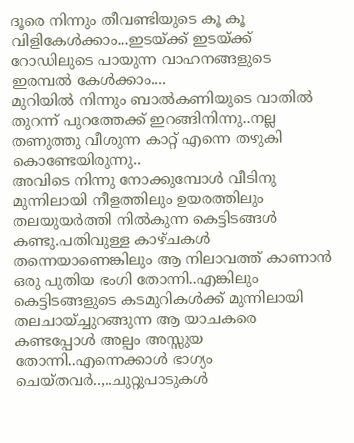ദൂരെ നിന്നും തീവണ്ടിയുടെ കൂ കൂ വിളികേള്‍ക്കാം...ഇടയ്ക്ക് ഇടയ്ക്ക് റോഡിലുടെ പായുന്ന വാഹനങ്ങളുടെ ഇരമ്പല്‍ കേള്‍ക്കാം....
മുറിയില്‍ നിന്നും ബാല്‍കണിയുടെ വാതില്‍ തുറന്ന് പുറത്തേക്ക് ഇറങ്ങിനിന്നു..നല്ല തണുത്തു വീശുന്ന കാറ്റ് എന്നെ തഴുകി കൊണ്ടേയിരുന്നു..
അവിടെ നിന്നു നോക്കുമ്പോള്‍ വീടിനു മുന്നിലായി നീളത്തിലും ഉയരത്തിലും തലയുയര്‍ത്തി നില്‍കുന്ന കെട്ടിടങ്ങള്‍ കണ്ടു.പതിവുള്ള കാഴ്ചകള്‍ തന്നെയാണെങ്കിലും ആ നിലാവത്ത് കാണാന്‍ ഒരു പുതിയ ഭംഗി തോന്നി..എങ്കിലും കെട്ടിടങ്ങളുടെ കടമുറികള്‍ക്ക് മുന്നിലായി തലചായ്ച്ചുറങ്ങുന്ന ആ യാചകരെ കണ്ടപ്പോള്‍ അല്പം അസ്സുയ തോന്നി..എന്നെക്കാള്‍ ഭാഗ്യം ചെയ്തവര്‍..,..ചുറ്റുപാടുകള്‍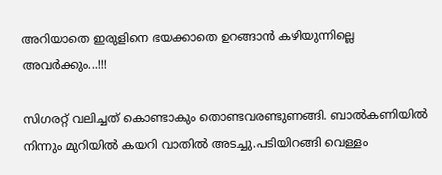അറിയാതെ ഇരുളിനെ ഭയക്കാതെ ഉറങ്ങാന്‍ കഴിയുന്നില്ലെ അവര്‍ക്കും...!!!

സിഗരറ്റ് വലിച്ചത് കൊണ്ടാകും തൊണ്ടവരണ്ടുണങ്ങി. ബാല്‍കണിയില്‍ നിന്നും മുറിയില്‍ കയറി വാതില്‍ അടച്ചു.പടിയിറങ്ങി വെള്ളം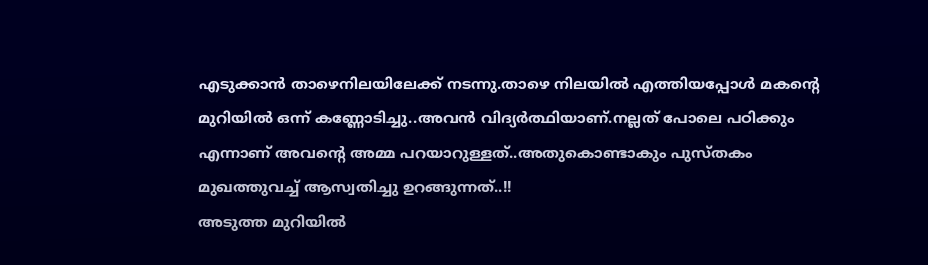എടുക്കാന്‍ താഴെനിലയിലേക്ക് നടന്നു.താഴെ നിലയില്‍ എത്തിയപ്പോള്‍ മകന്‍റെ  മുറിയില്‍ ഒന്ന് കണ്ണോടിച്ചു..അവന്‍ വിദ്യര്‍ത്ഥിയാണ്.നല്ലത് പോലെ പഠിക്കും എന്നാണ് അവന്‍റെ അമ്മ പറയാറുള്ളത്..അതുകൊണ്ടാകും പുസ്തകം മുഖത്തുവച്ച് ആസ്വതിച്ചു ഉറങ്ങുന്നത്..!!
അടുത്ത മുറിയില്‍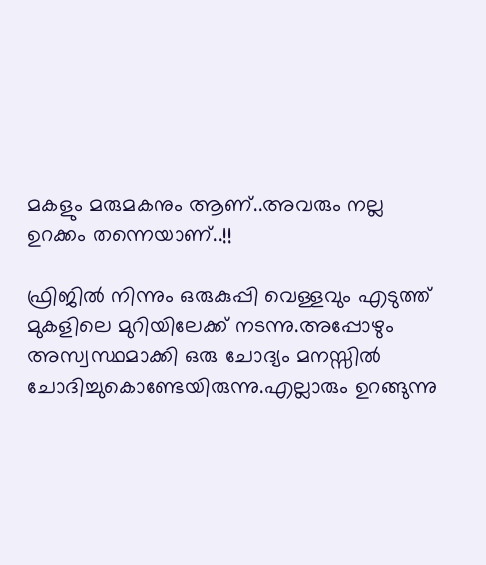മകളും മരുമകനും ആണ്..അവരും നല്ല ഉറക്കം തന്നെയാണ്..!!

ഫ്രിജില്‍ നിന്നും ഒരുകുപ്പി വെള്ളവും എടുത്ത് മുകളിലെ മുറിയിലേക്ക് നടന്നു.അപ്പോഴും അസ്വസ്ഥമാക്കി ഒരു ചോദ്യം മനസ്സില്‍ ചോദിച്ചുകൊണ്ടേയിരുന്നു.എല്ലാരും ഉറങ്ങുന്നു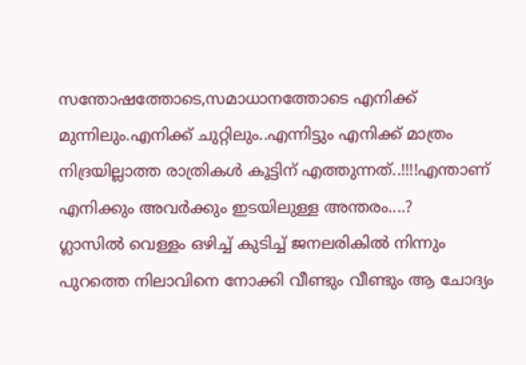സന്തോഷത്തോടെ,സമാധാനത്തോടെ എനിക്ക് മുന്നിലും.എനിക്ക് ചുറ്റിലും..എന്നിട്ടും എനിക്ക് മാത്രം നിദ്രയില്ലാത്ത രാത്രികള്‍ കൂട്ടിന് എത്തുന്നത്..!!!!എന്താണ് എനിക്കും അവര്‍ക്കും ഇടയിലുള്ള അന്തരം....?
ഗ്ലാസില്‍ വെള്ളം ഒഴിച്ച് കുടിച്ച് ജനലരികില്‍ നിന്നും പുറത്തെ നിലാവിനെ നോക്കി വീണ്ടും വീണ്ടും ആ ചോദ്യം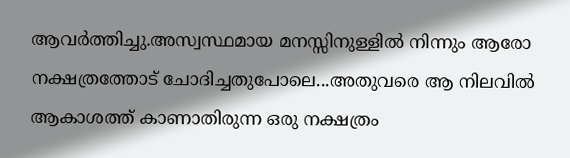ആവര്‍ത്തിച്ചു.അസ്വസ്ഥമായ മനസ്സിനുള്ളില്‍ നിന്നും ആരോ നക്ഷത്രത്തോട് ചോദിച്ചതുപോലെ...അതുവരെ ആ നിലവില്‍ ആകാശത്ത് കാണാതിരുന്ന ഒരു നക്ഷത്രം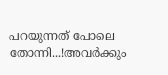പറയുന്നത് പോലെ തോന്നി...!അവര്‍ക്കും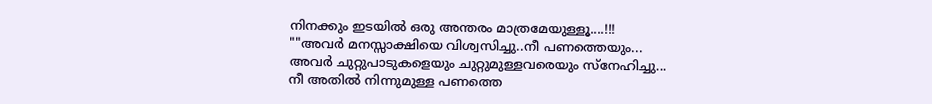നിനക്കും ഇടയില്‍ ഒരു അന്തരം മാത്രമേയുള്ളൂ....!!!
""അവര്‍ മനസ്സാക്ഷിയെ വിശ്വസിച്ചു..നീ പണത്തെയും...
അവര്‍ ചുറ്റുപാടുകളെയും ചുറ്റുമുള്ളവരെയും സ്നേഹിച്ചു...
നീ അതില്‍ നിന്നുമുള്ള പണത്തെ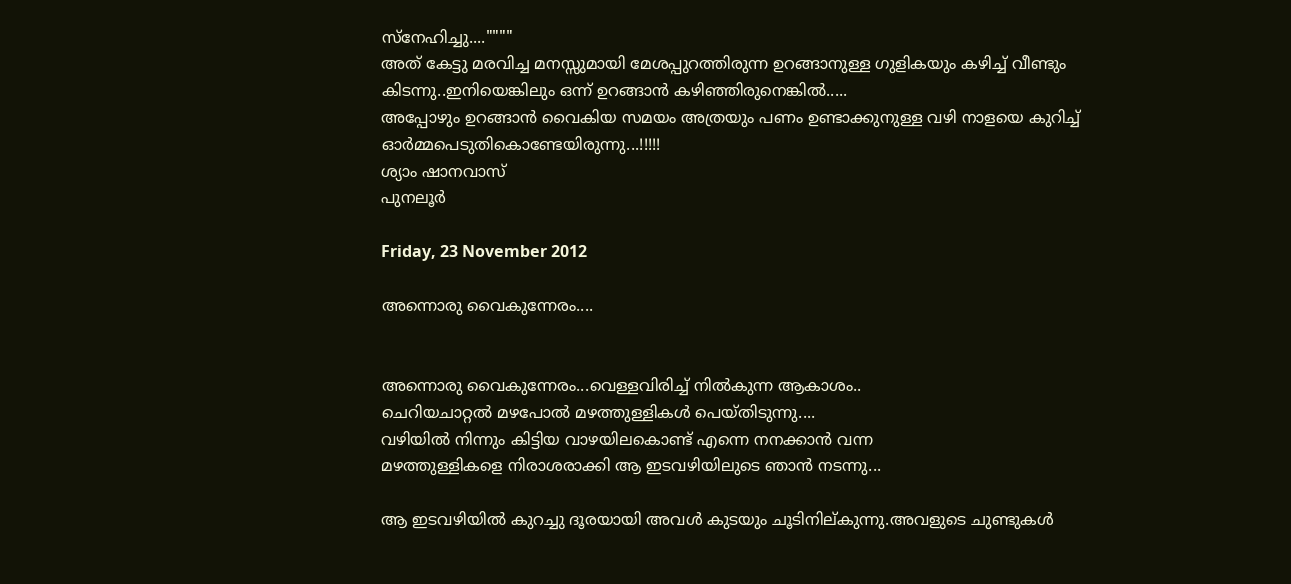സ്നേഹിച്ചു....""""
അത് കേട്ടു മരവിച്ച മനസ്സുമായി മേശപ്പുറത്തിരുന്ന ഉറങ്ങാനുള്ള ഗുളികയും കഴിച്ച് വീണ്ടും കിടന്നു..ഇനിയെങ്കിലും ഒന്ന് ഉറങ്ങാന്‍ കഴിഞ്ഞിരുനെങ്കില്‍.....
അപ്പോഴും ഉറങ്ങാന്‍ വൈകിയ സമയം അത്രയും പണം ഉണ്ടാക്കുനുള്ള വഴി നാളയെ കുറിച്ച് ഓര്‍മ്മപെടുതികൊണ്ടേയിരുന്നു...!!!!!
ശ്യാം ഷാനവാസ്‌
പുനലൂര്‍

Friday, 23 November 2012

അന്നൊരു വൈകുന്നേരം....


അന്നൊരു വൈകുന്നേരം...വെള്ളവിരിച്ച് നില്‍കുന്ന ആകാശം..
ചെറിയചാറ്റല്‍ മഴപോല്‍ മഴത്തുള്ളികള്‍ പെയ്തിടുന്നു....
വഴിയില്‍ നിന്നും കിട്ടിയ വാഴയിലകൊണ്ട് എന്നെ നനക്കാന്‍ വന്ന
മഴത്തുള്ളികളെ നിരാശരാക്കി ആ ഇടവഴിയിലുടെ ഞാന്‍ നടന്നു...

ആ ഇടവഴിയില്‍ കുറച്ചു ദൂരയായി അവള്‍ കുടയും ചൂടിനില്കുന്നു.അവളുടെ ചുണ്ടുകള്‍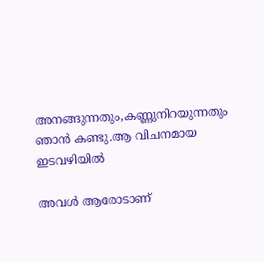അനങ്ങുന്നതും,കണ്ണുനിറയുന്നതും ഞാന്‍ കണ്ടു.ആ വിചനമായ ഇടവഴിയില്‍

അവള്‍ ആരോടാണ്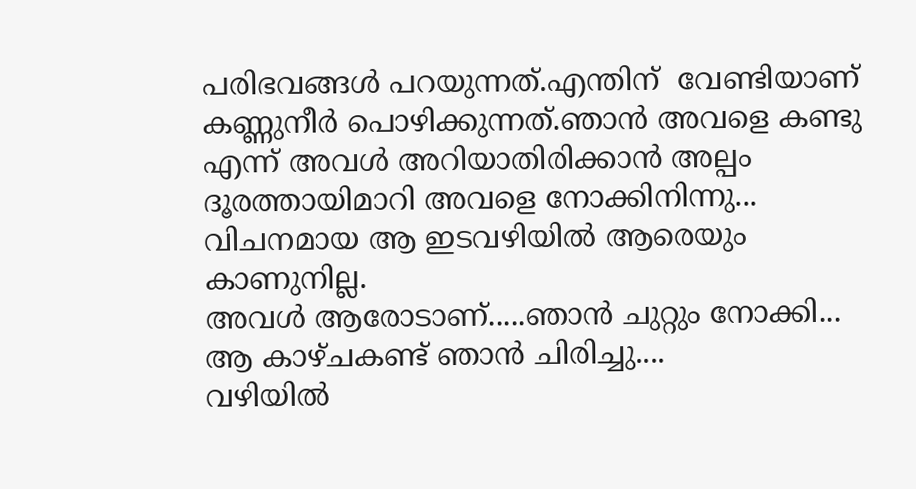പരിഭവങ്ങള്‍ പറയുന്നത്.എന്തിന്  വേണ്ടിയാണ്
കണ്ണുനീര്‍ പൊഴിക്കുന്നത്.ഞാന്‍ അവളെ കണ്ടു എന്ന്‍ അവള്‍ അറിയാതിരിക്കാന്‍ അല്പം ദൂരത്തായിമാറി അവളെ നോക്കിനിന്നു...
വിചനമായ ആ ഇടവഴിയില്‍ ആരെയും കാണുനില്ല.
അവള്‍ ആരോടാണ്.....ഞാന്‍ ചുറ്റും നോക്കി...
ആ കാഴ്ചകണ്ട് ഞാന്‍ ചിരിച്ചു....
വഴിയില്‍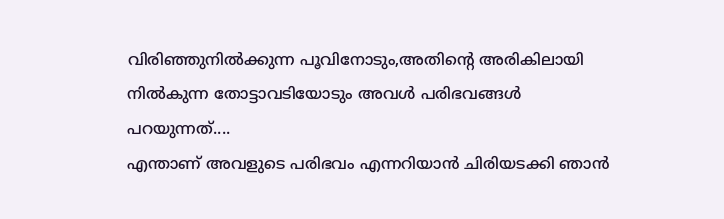വിരിഞ്ഞുനില്‍ക്കുന്ന പൂവിനോടും,അതിന്‍റെ അരികിലായി
നില്‍കുന്ന തോട്ടാവടിയോടും അവള്‍ പരിഭവങ്ങള്‍ പറയുന്നത്....
എന്താണ് അവളുടെ പരിഭവം എന്നറിയാന്‍ ചിരിയടക്കി ഞാന്‍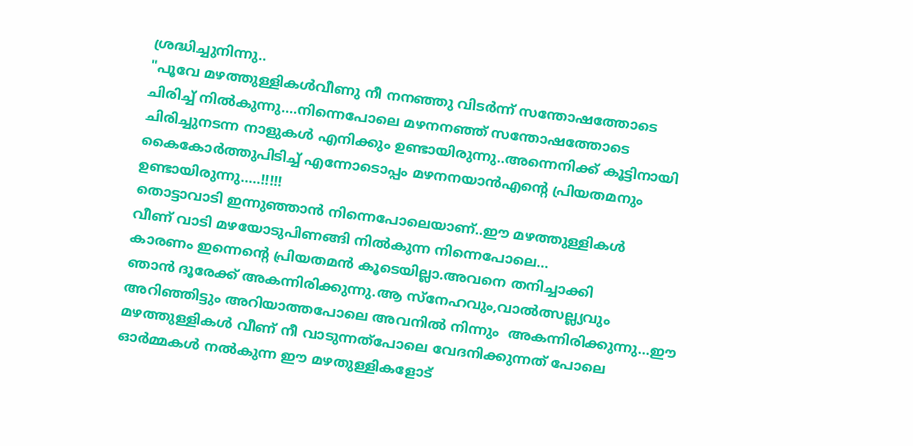ശ്രദ്ധിച്ചുനിന്നു..
"പൂവേ മഴത്തുള്ളികള്‍വീണു നീ നനഞ്ഞു വിടര്‍ന്ന് സന്തോഷത്തോടെ
ചിരിച്ച് നില്‍കുന്നു....നിന്നെപോലെ മഴനനഞ്ഞ് സന്തോഷത്തോടെ ചിരിച്ചുനടന്ന നാളുകള്‍ എനിക്കും ഉണ്ടായിരുന്നു..അന്നെനിക്ക് കൂട്ടിനായി കൈകോര്‍ത്തുപിടിച്ച് എന്നോടൊപ്പം മഴനനയാന്‍എന്‍റെ പ്രിയതമനും ഉണ്ടായിരുന്നു.....!!!!!
തൊട്ടാവാടി ഇന്നുഞ്ഞാന്‍ നിന്നെപോലെയാണ്..ഈ മഴത്തുള്ളികള്‍
വീണ് വാടി മഴയോടുപിണങ്ങി നില്‍കുന്ന നിന്നെപോലെ...
കാരണം ഇന്നെന്‍റെ പ്രിയതമന്‍ കൂടെയില്ലാ.അവനെ തനിച്ചാക്കി
ഞാന്‍ ദൂരേക്ക്‌ അകന്നിരിക്കുന്നു.ആ സ്നേഹവും,വാല്‍ത്സല്ല്യവും
അറിഞ്ഞിട്ടും അറിയാത്തപോലെ അവനില്‍ നിന്നും  അകന്നിരിക്കുന്നു...ഈ മഴത്തുള്ളികള്‍ വീണ് നീ വാടുന്നത്പോലെ വേദനിക്കുന്നത് പോലെ ഓര്‍മ്മകള്‍ നല്‍കുന്ന ഈ മഴതുള്ളികളോട്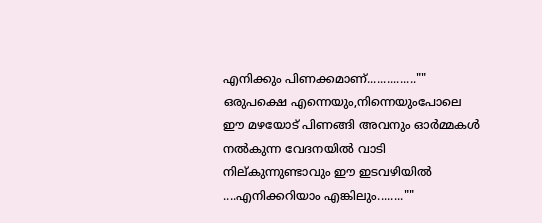എനിക്കും പിണക്കമാണ്‌...............""
ഒരുപക്ഷെ എന്നെയും,നിന്നെയുംപോലെ ഈ മഴയോട് പിണങ്ങി അവനും ഓര്‍മ്മകള്‍ നല്‍കുന്ന വേദനയില്‍ വാടി നില്കുന്നുണ്ടാവും ഈ ഇടവഴിയില്‍ ....എനിക്കറിയാം എങ്കിലും........""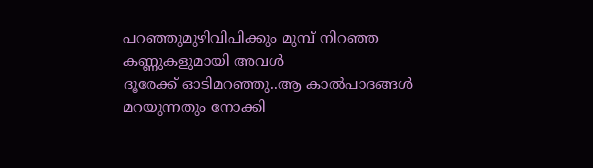പറഞ്ഞുമുഴിവിപിക്കും മുമ്പ് നിറഞ്ഞ കണ്ണുകളുമായി അവള്‍
ദൂരേക്ക്‌ ഓടിമറഞ്ഞു..ആ കാല്‍പാദങ്ങള്‍ മറയുന്നതും നോക്കി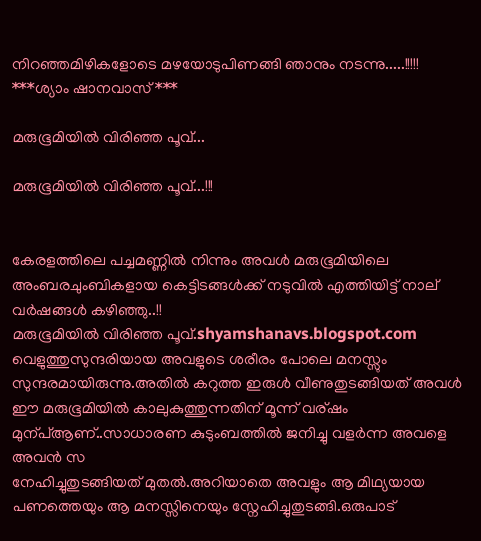നിറഞ്ഞമിഴികളോടെ മഴയോടുപിണങ്ങി ഞാനും നടന്നു.....!!!!!
***ശ്യാം ഷാനവാസ്‌***

മരുഭൂമിയില്‍ വിരിഞ്ഞ പൂവ്...

മരുഭൂമിയില്‍ വിരിഞ്ഞ പൂവ്...!!!


കേരളത്തിലെ പച്ചമണ്ണില്‍ നിന്നും അവള്‍ മരുഭൂമിയിലെ അംബരചുംബികളായ കെട്ടിടങ്ങള്‍ക്ക് നടുവില്‍ എത്തിയിട്ട് നാല് വര്‍ഷങ്ങള്‍ കഴിഞ്ഞു..!!
മരുഭൂമിയില്‍ വിരിഞ്ഞ പൂവ്.shyamshanavs.blogspot.com
വെളുത്തുസുന്ദരിയായ അവളുടെ ശരീരം പോലെ മനസ്സും സുന്ദരമായിരുന്നു.അതില്‍ കറുത്ത ഇരുള്‍ വീണുതുടങ്ങിയത് അവള്‍ ഈ മരുഭൂമിയില്‍ കാലുകുത്തുന്നതിന് മൂന്ന് വര്ഷം മുന്പ്ആണ്..സാധാരണ കുടുംബത്തില്‍ ജനിച്ചു വളര്‍ന്ന അവളെ അവന്‍ സ
നേഹിച്ചുതുടങ്ങിയത് മുതല്‍.അറിയാതെ അവളും ആ മിഥ്യയായ പണത്തെയും ആ മനസ്സിനെയും സ്നേഹിച്ചുതുടങ്ങി.ഒരുപാട്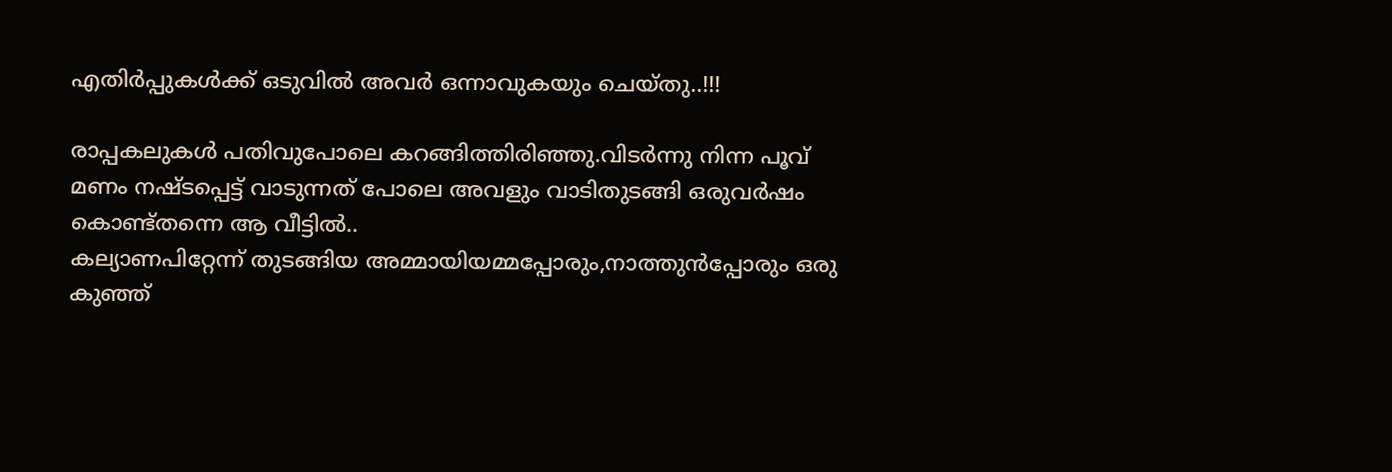എതിര്‍പ്പുകള്‍ക്ക് ഒടുവില്‍ അവര്‍ ഒന്നാവുകയും ചെയ്തു..!!!

രാപ്പകലുകള്‍ പതിവുപോലെ കറങ്ങിത്തിരിഞ്ഞു.വിടര്‍ന്നു നിന്ന പൂവ് മണം നഷ്ടപ്പെട്ട് വാടുന്നത് പോലെ അവളും വാടിതുടങ്ങി ഒരുവര്‍ഷം കൊണ്ട്തന്നെ ആ വീട്ടില്‍..
കല്യാണപിറ്റേന്ന് തുടങ്ങിയ അമ്മായിയമ്മപ്പോരും,നാത്തുന്‍പ്പോരും ഒരു കുഞ്ഞ്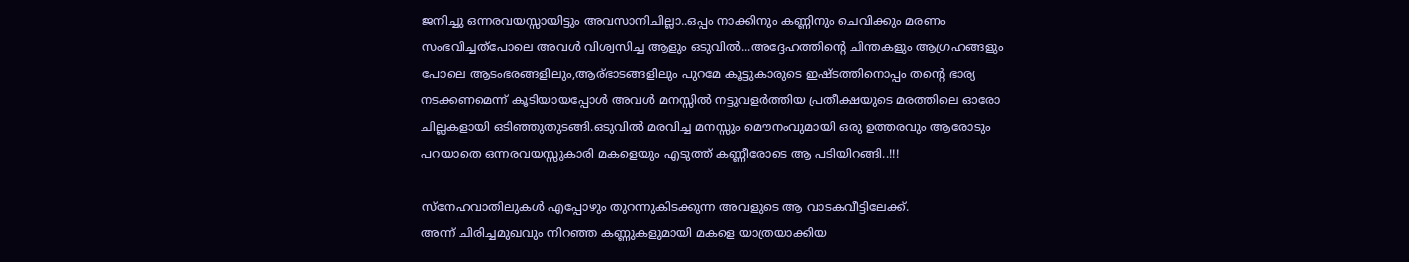ജനിച്ചു ഒന്നരവയസ്സായിട്ടും അവസാനിചില്ലാ..ഒപ്പം നാക്കിനും കണ്ണിനും ചെവിക്കും മരണം സംഭവിച്ചത്പോലെ അവള്‍ വിശ്വസിച്ച ആളും ഒടുവില്‍...അദ്ദേഹത്തിന്‍റെ ചിന്തകളും ആഗ്രഹങ്ങളും പോലെ ആടംഭരങ്ങളിലും,ആര്ഭാടങ്ങളിലും പുറമേ കൂട്ടുകാരുടെ ഇഷ്ടത്തിനൊപ്പം തന്‍റെ ഭാര്യ നടക്കണമെന്ന് കൂടിയായപ്പോള്‍ അവള്‍ മനസ്സില്‍ നട്ടുവളര്‍ത്തിയ പ്രതീക്ഷയുടെ മരത്തിലെ ഓരോ ചില്ലകളായി ഒടിഞ്ഞുതുടങ്ങി.ഒടുവില്‍ മരവിച്ച മനസ്സും മൌനംവുമായി ഒരു ഉത്തരവും ആരോടും പറയാതെ ഒന്നരവയസ്സുകാരി മകളെയും എടുത്ത് കണ്ണീരോടെ ആ പടിയിറങ്ങി..!!!

സ്നേഹവാതിലുകള്‍ എപ്പോഴും തുറന്നുകിടക്കുന്ന അവളുടെ ആ വാടകവീട്ടിലേക്ക്.
അന്ന് ചിരിച്ചമുഖവും നിറഞ്ഞ കണ്ണുകളുമായി മകളെ യാത്രയാക്കിയ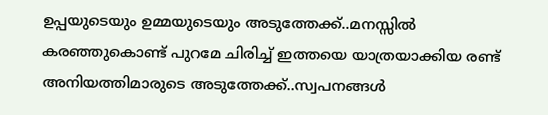ഉപ്പയുടെയും ഉമ്മയുടെയും അടുത്തേക്ക്..മനസ്സില്‍ കരഞ്ഞുകൊണ്ട്‌ പുറമേ ചിരിച്ച് ഇത്തയെ യാത്രയാക്കിയ രണ്ട് അനിയത്തിമാരുടെ അടുത്തേക്ക്..സ്വപനങ്ങള്‍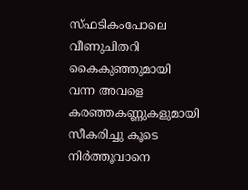സ്ഫടികംപോലെ വീണുചിതറി കൈകുഞ്ഞുമായി വന്ന അവളെ കരഞ്ഞകണ്ണുകളുമായി സീകരിച്ചു കൂടെ നിര്‍ത്തൂവാനെ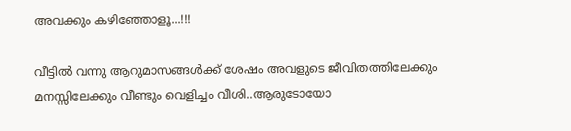അവക്കും കഴിഞ്ഞോളൂ...!!!

വീട്ടില്‍ വന്നു ആറുമാസങ്ങള്‍ക്ക് ശേഷം അവളുടെ ജീവിതത്തിലേക്കും മനസ്സിലേക്കും വീണ്ടും വെളിച്ചം വീശി..ആരുടോയോ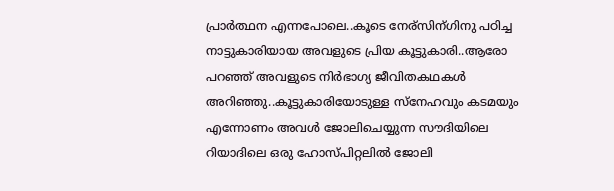പ്രാര്‍ത്ഥന എന്നപോലെ..കൂടെ നേര്സിന്ഗിനു പഠിച്ച നാട്ടുകാരിയായ അവളുടെ പ്രിയ കൂട്ടുകാരി..ആരോ പറഞ്ഞ് അവളുടെ നിര്‍ഭാഗ്യ ജീവിതകഥകള്‍ അറിഞ്ഞു..കൂട്ടുകാരിയോടുള്ള സ്നേഹവും കടമയും എന്നോണം അവള്‍ ജോലിചെയ്യുന്ന സൗദിയിലെ റിയാദിലെ ഒരു ഹോസ്പിറ്റലില്‍ ജോലി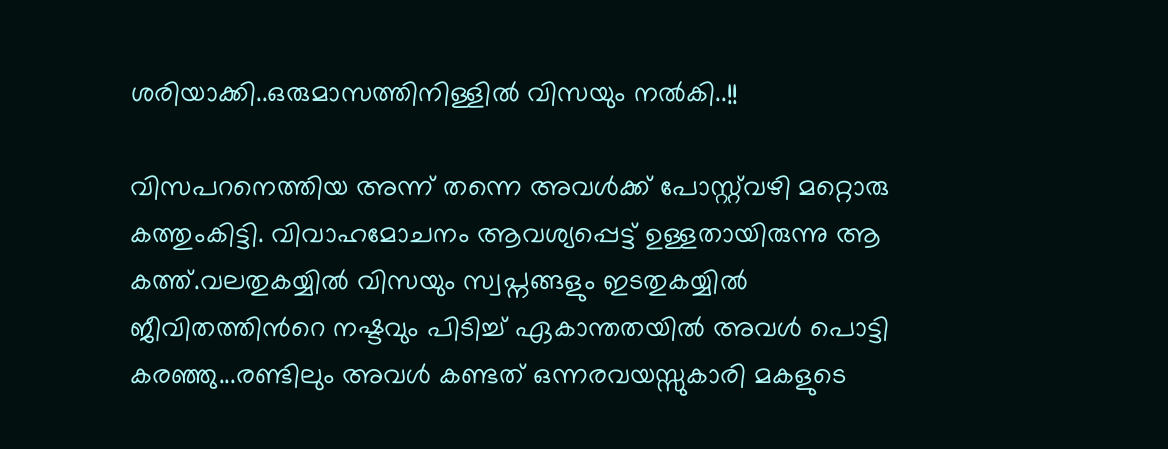ശരിയാക്കി..ഒരുമാസത്തിനിള്ളില്‍ വിസയും നല്‍കി..!!

വിസപറനെത്തിയ അന്ന് തന്നെ അവള്‍ക്ക് പോസ്റ്റ്‌വഴി മറ്റൊരു കത്തുംകിട്ടി. വിവാഹമോചനം ആവശ്യപ്പെട്ട് ഉള്ളതായിരുന്നു ആ കത്ത്.വലതുകയ്യില്‍ വിസയും സ്വപ്നങ്ങളും ഇടതുകയ്യില്‍ ജീവിതത്തിന്‍റെ നഷ്ടവും പിടിച്ച് ഏകാന്തതയില്‍ അവള്‍ പൊട്ടി കരഞ്ഞു...രണ്ടിലും അവള്‍ കണ്ടത് ഒന്നരവയസ്സുകാരി മകളുടെ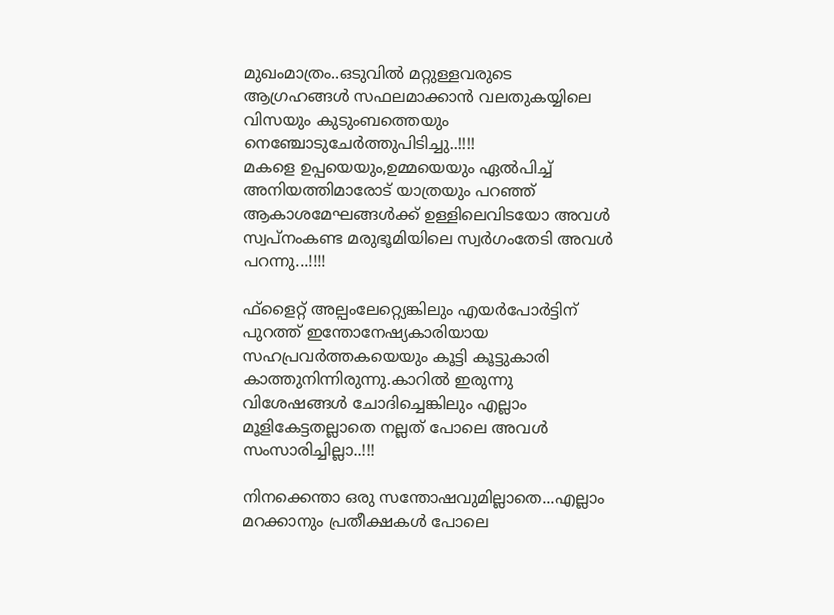മുഖംമാത്രം..ഒടുവില്‍ മറ്റുള്ളവരുടെ ആഗ്രഹങ്ങള്‍ സഫലമാക്കാന്‍ വലതുകയ്യിലെ വിസയും കുടുംബത്തെയും നെഞ്ചോടുചേര്‍ത്തുപിടിച്ചു..!!!!
മകളെ ഉപ്പയെയും,ഉമ്മയെയും ഏല്‍പിച്ച് അനിയത്തിമാരോട് യാത്രയും പറഞ്ഞ് ആകാശമേഘങ്ങള്‍ക്ക് ഉള്ളിലെവിടയോ അവള്‍ സ്വപ്നംകണ്ട മരുഭൂമിയിലെ സ്വര്‍ഗംതേടി അവള്‍ പറന്നു...!!!!

ഫ്ളൈറ്റ് അല്പംലേറ്റ്യെങ്കിലും എയര്‍പോര്‍ട്ടിന് പുറത്ത് ഇന്തോനേഷ്യകാരിയായ സഹപ്രവര്‍ത്തകയെയും കൂട്ടി കൂട്ടുകാരി കാത്തുനിന്നിരുന്നു.കാറില്‍ ഇരുന്നു വിശേഷങ്ങള്‍ ചോദിച്ചെങ്കിലും എല്ലാം മൂളികേട്ടതല്ലാതെ നല്ലത് പോലെ അവള്‍ സംസാരിച്ചില്ലാ..!!!

നിനക്കെന്താ ഒരു സന്തോഷവുമില്ലാതെ...എല്ലാം മറക്കാനും പ്രതീക്ഷകള്‍ പോലെ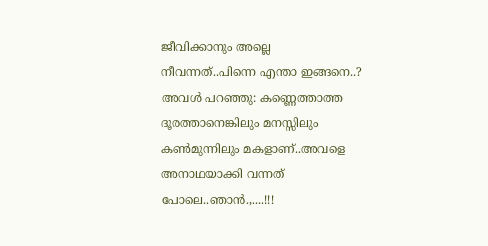ജീവിക്കാനും അല്ലെ നീവന്നത്..പിന്നെ എന്താ ഇങ്ങനെ..?
അവള്‍ പറഞ്ഞു: കണ്ണെത്താത്ത ദൂരത്താനെങ്കിലും മനസ്സിലും കണ്‍മുന്നിലും മകളാണ്..അവളെ അനാഥയാക്കി വന്നത് പോലെ..ഞാന്‍.,....!!!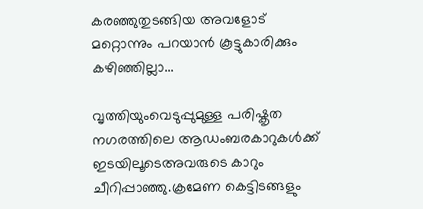കരഞ്ഞുതുടങ്ങിയ അവളോട്‌ മറ്റൊന്നും പറയാന്‍ കൂട്ടുകാരിക്കും കഴിഞ്ഞില്ലാ...

വൃത്തിയുംവെടുപ്പുമുള്ള പരിഷ്കൃത നഗരത്തിലെ ആഡംബരകാറുകള്‍ക്ക് ഇടയിലൂടെഅവരുടെ കാറും ചീറിപ്പാഞ്ഞു.ക്രമേണ കെട്ടിടങ്ങളും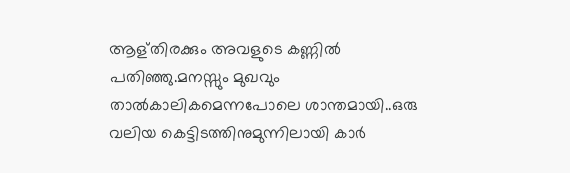ആള്തിരക്കും അവളുടെ കണ്ണില്‍ പതിഞ്ഞു.മനസ്സും മുഖവും താല്‍കാലികമെന്നപോലെ ശാന്തമായി..ഒരു വലിയ കെട്ടിടത്തിനുമുന്നിലായി കാര്‍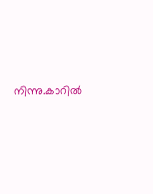നിന്നു.കാറില്‍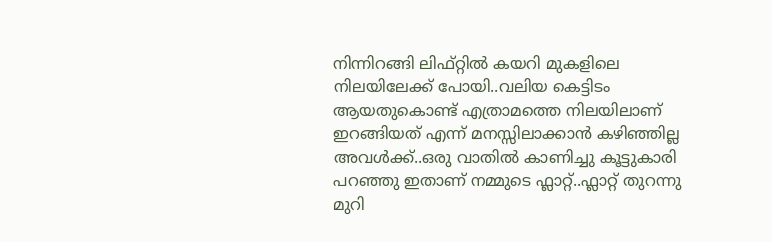നിന്നിറങ്ങി ലിഫ്റ്റില്‍ കയറി മുകളിലെ നിലയിലേക്ക് പോയി..വലിയ കെട്ടിടം ആയതുകൊണ്ട് എത്രാമത്തെ നിലയിലാണ് ഇറങ്ങിയത് എന്ന് മനസ്സിലാക്കാന്‍ കഴിഞ്ഞില്ല അവള്‍ക്ക്..ഒരു വാതില്‍ കാണിച്ചു കൂട്ടുകാരി പറഞ്ഞു ഇതാണ് നമ്മുടെ ഫ്ലാറ്റ്..ഫ്ലാറ്റ് തുറന്നു മുറി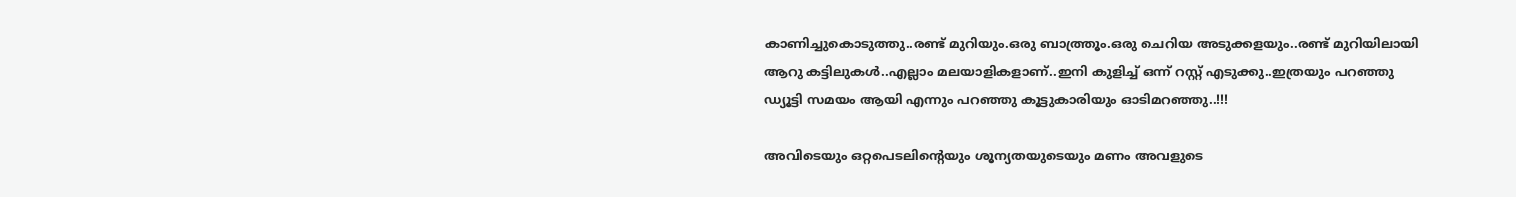കാണിച്ചുകൊടുത്തു..രണ്ട് മുറിയും.ഒരു ബാത്ത്രൂം.ഒരു ചെറിയ അടുക്കളയും..രണ്ട് മുറിയിലായി ആറു കട്ടിലുകള്‍..എല്ലാം മലയാളികളാണ്..ഇനി കുളിച്ച് ഒന്ന് റസ്റ്റ്‌ എടുക്കു..ഇത്രയും പറഞ്ഞു ഡ്യൂട്ടി സമയം ആയി എന്നും പറഞ്ഞു കൂട്ടുകാരിയും ഓടിമറഞ്ഞു..!!!

അവിടെയും ഒറ്റപെടലിന്റെയും ശൂന്യതയുടെയും മണം അവളുടെ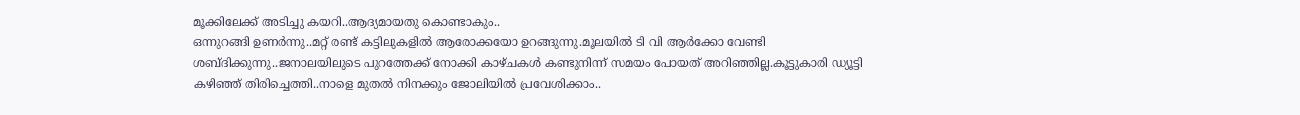മൂക്കിലേക്ക് അടിച്ചു കയറി..ആദ്യമായതു കൊണ്ടാകും..
ഒന്നുറങ്ങി ഉണര്‍ന്നു..മറ്റ് രണ്ട് കട്ടിലുകളില്‍ ആരോക്കയോ ഉറങ്ങുന്നു.മൂലയില്‍ ടി വി ആര്‍ക്കോ വേണ്ടി ശബ്ദിക്കുന്നു..ജനാലയിലുടെ പുറത്തേക്ക് നോക്കി കാഴ്ചകള്‍ കണ്ടുനിന്ന് സമയം പോയത് അറിഞ്ഞില്ല.കൂട്ടുകാരി ഡ്യൂട്ടി കഴിഞ്ഞ് തിരിച്ചെത്തി..നാളെ മുതല്‍ നിനക്കും ജോലിയില്‍ പ്രവേശിക്കാം..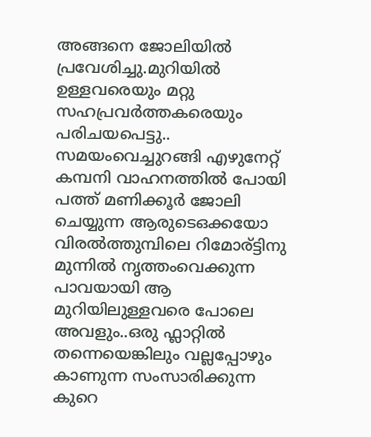അങ്ങനെ ജോലിയില്‍ പ്രവേശിച്ചു.മുറിയില്‍ ഉള്ളവരെയും മറ്റു സഹപ്രവര്‍ത്തകരെയും പരിചയപെട്ടു..
സമയംവെച്ചുറങ്ങി എഴുനേറ്റ് കമ്പനി വാഹനത്തില്‍ പോയി പത്ത് മണിക്കൂര്‍ ജോലി ചെയ്യുന്ന ആരുടെഒക്കയോ വിരല്‍ത്തുമ്പിലെ റിമോര്ട്ടിനു മുന്നില്‍ നൃത്തംവെക്കുന്ന പാവയായി ആ മുറിയിലുള്ളവരെ പോലെ അവളും..ഒരു ഫ്ലാറ്റില്‍ തന്നെയെങ്കിലും വല്ലപ്പോഴും കാണുന്ന സംസാരിക്കുന്ന കുറെ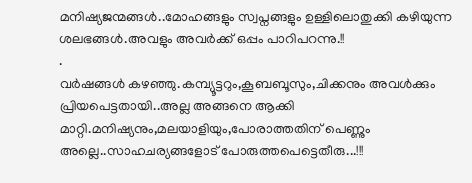മനിഷ്യജന്മങ്ങള്‍..മോഹങ്ങളും സ്വപ്നങ്ങളും ഉള്ളിലൊതുക്കി കഴിയുന്ന ശലഭങ്ങള്‍.അവളും അവര്‍ക്ക് ഒപ്പം പാറിപറന്നു.!!
.
വര്‍ഷങ്ങള്‍ കഴഞ്ഞു.കമ്പ്യൂട്ടറും,കൂബബൂസും,ചിക്കനും അവള്‍ക്കും പ്രിയപെട്ടതായി..അല്ല അങ്ങനെ ആക്കി മാറ്റി.മനിഷ്യനും,മലയാളിയും,പോരാത്തതിന് പെണ്ണും അല്ലെ..സാഹചര്യങ്ങളോട് പോരുത്തപെട്ടെതീരു...!!!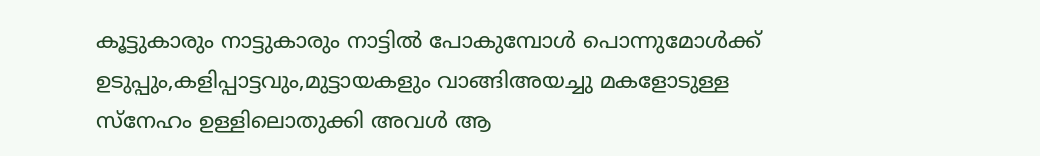കൂട്ടുകാരും നാട്ടുകാരും നാട്ടില്‍ പോകുമ്പോള്‍ പൊന്നുമോള്‍ക്ക് ഉടുപ്പും,കളിപ്പാട്ടവും,മുട്ടായകളും വാങ്ങിഅയച്ചു മകളോടുള്ള സ്നേഹം ഉള്ളിലൊതുക്കി അവള്‍ ആ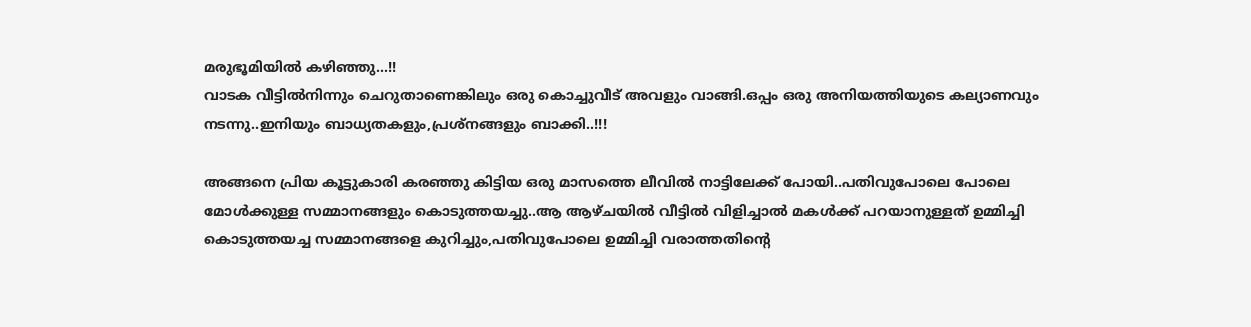മരുഭൂമിയില്‍ കഴിഞ്ഞു...!!
വാടക വീട്ടില്‍നിന്നും ചെറുതാണെങ്കിലും ഒരു കൊച്ചുവീട് അവളും വാങ്ങി.ഒപ്പം ഒരു അനിയത്തിയുടെ കല്യാണവും നടന്നു..ഇനിയും ബാധ്യതകളും,പ്രശ്നങ്ങളും ബാക്കി..!!!

അങ്ങനെ പ്രിയ കൂട്ടുകാരി കരഞ്ഞു കിട്ടിയ ഒരു മാസത്തെ ലീവില്‍ നാട്ടിലേക്ക് പോയി..പതിവുപോലെ പോലെ മോള്‍ക്കുള്ള സമ്മാനങ്ങളും കൊടുത്തയച്ചു..ആ ആഴ്ചയില്‍ വീട്ടില്‍ വിളിച്ചാല്‍ മകള്‍ക്ക് പറയാനുള്ളത് ഉമ്മിച്ചി കൊടുത്തയച്ച സമ്മാനങ്ങളെ കുറിച്ചും,പതിവുപോലെ ഉമ്മിച്ചി വരാത്തതിന്റെ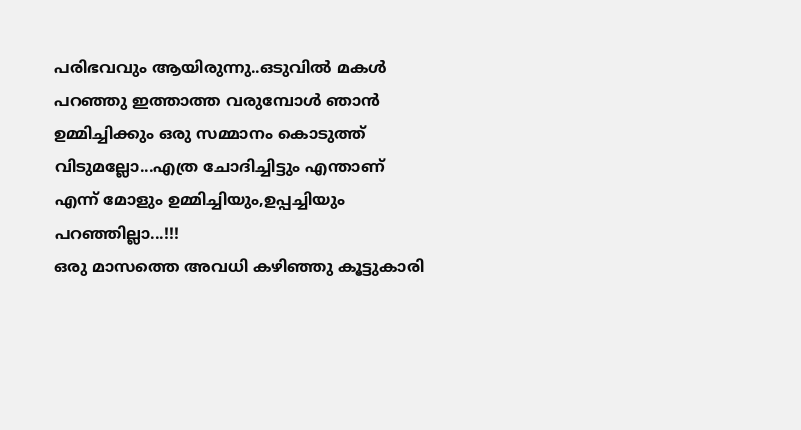പരിഭവവും ആയിരുന്നു..ഒടുവില്‍ മകള്‍ പറഞ്ഞു ഇത്താത്ത വരുമ്പോള്‍ ഞാന്‍ ഉമ്മിച്ചിക്കും ഒരു സമ്മാനം കൊടുത്ത് വിടുമല്ലോ...എത്ര ചോദിച്ചിട്ടും എന്താണ് എന്ന് മോളും ഉമ്മിച്ചിയും,ഉപ്പച്ചിയും പറഞ്ഞില്ലാ...!!!
ഒരു മാസത്തെ അവധി കഴിഞ്ഞു കൂട്ടുകാരി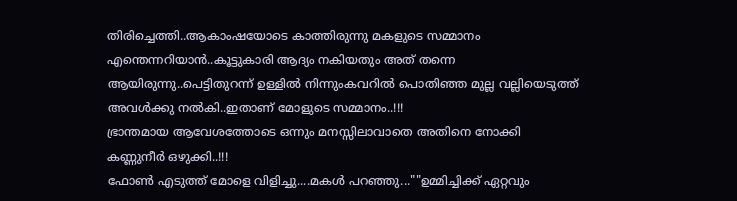തിരിച്ചെത്തി..ആകാംഷയോടെ കാത്തിരുന്നു മകളുടെ സമ്മാനം എന്തെന്നറിയാന്‍..കൂട്ടുകാരി ആദ്യം നകിയതും അത് തന്നെ ആയിരുന്നു..പെട്ടിതുറന്ന് ഉള്ളില്‍ നിന്നുംകവറില്‍ പൊതിഞ്ഞ മുല്ല വല്ലിയെടുത്ത് അവള്‍ക്കു നല്‍കി..ഇതാണ് മോളുടെ സമ്മാനം..!!!
ഭ്രാന്തമായ ആവേശത്തോടെ ഒന്നും മനസ്സിലാവാതെ അതിനെ നോക്കി കണ്ണുനീര്‍ ഒഴുക്കി..!!!
ഫോണ്‍ എടുത്ത് മോളെ വിളിച്ചു....മകള്‍ പറഞ്ഞു...""ഉമ്മിച്ചിക്ക് ഏറ്റവും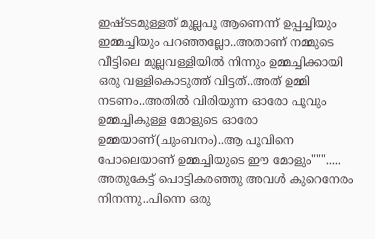ഇഷ്ടടമുള്ളത് മുല്ലപൂ ആണെന്ന് ഉപ്പച്ചിയും ഇമ്മച്ചിയും പറഞ്ഞല്ലോ..അതാണ്‌ നമ്മുടെ വീട്ടിലെ മുല്ലവള്ളിയില്‍ നിന്നും ഉമ്മച്ചിക്കായി ഒരു വള്ളികൊടുത്ത് വിട്ടത്..അത് ഉമ്മി നടണം..അതില്‍ വിരിയുന്ന ഓരോ പൂവും ഉമ്മച്ചികുള്ള മോളുടെ ഓരോ ഉമ്മയാണ്(ചുംബനം)..ആ പൂവിനെ പോലെയാണ് ഉമ്മച്ചിയുടെ ഈ മോളും""".....
അതുകേട്ട് പൊട്ടികരഞ്ഞു അവള്‍ കുറെനേരം നിനന്നു..പിന്നെ ഒരു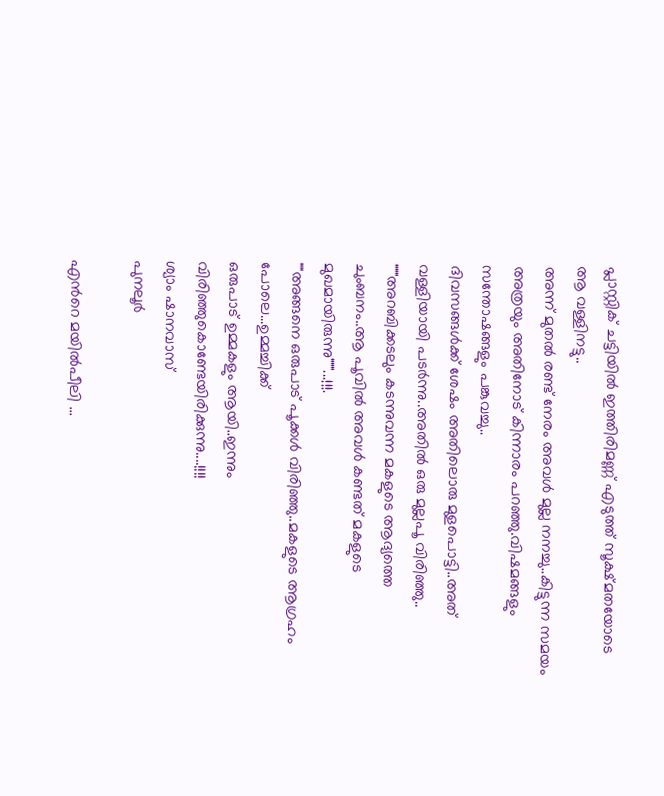പ്ലാസ്റ്റിക്‌ ചട്ടിയില്‍ ഇത്തിരിമണ്ണ് എടുത്ത് സൂക്ഷ്മതയോടെ ആ വള്ളിനട്ടു..
അന്ന് മുതല്‍ രണ്ട് നേരം അവള്‍ മുല്ല നനച്ചു..കിട്ടുന്ന സമയം അത്രയും അതിനോട് കിന്നാരം പറഞ്ഞു.വിഷമങ്ങളും സന്തോഷങ്ങളും പങ്കുവച്ചു..
ദിവസങ്ങള്‍ക്ക് ശേഷം അതിലൊരു മുളപൊട്ടി..അത് വള്ളിയായി പടര്‍ന്നു..അതില്‍ ഒരു മുല്ലപൂ വിരിഞ്ഞു..
"""അറബിക്കടലും കടന്നുവന്ന മകളുടെ ആദ്യത്തെ ചുംബനം..ആ പൂവില്‍ അവള്‍ കണ്ടത് മകളുടെ മുഖമായിരുന്നു"""...!!!.
""അങ്ങനെ ഒരുപാട് പൂക്കള്‍ വിരിഞ്ഞു..മകളുടെ ആഗ്രഹം പോലെ...ഉമ്മച്ചിക്ക്
ഒരുപാട് ഉമ്മകളും ആയി..ഇന്നും വിരിഞ്ഞുകൊണ്ടേയിരിക്കുന്നു....!!!!
ശ്യാം ഷാനവാസ്‌
പുനലൂര്‍

എന്‍റെ മയില്‍പീലി ...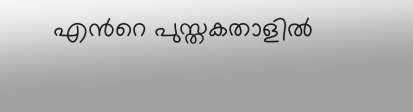എന്‍റെ പുസ്തകതാളില്‍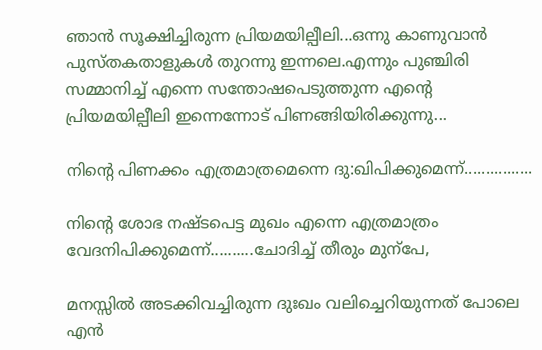ഞാന്‍ സൂക്ഷിച്ചിരുന്ന പ്രിയമയില്പീലി...ഒന്നു കാണുവാന്‍  പുസ്തകതാളുകള്‍ തുറന്നു ഇന്നലെ.എന്നും പുഞ്ചിരി സമ്മാനിച്ച്‌ എന്നെ സന്തോഷപെടുത്തുന്ന എന്‍റെ പ്രിയമയില്പീലി ഇന്നെന്നോട് പിണങ്ങിയിരിക്കുന്നു...

നിന്‍റെ പിണക്കം എത്രമാത്രമെന്നെ ദു:ഖിപിക്കുമെന്ന്‍................

നിന്‍റെ ശോഭ നഷ്ടപെട്ട മുഖം എന്നെ എത്രമാത്രം വേദനിപിക്കുമെന്ന്‍..........ചോദിച്ച് തീരും മുന്പേ,

മനസ്സില്‍ അടക്കിവച്ചിരുന്ന ദുഃഖം വലിച്ചെറിയുന്നത് പോലെ എന്‍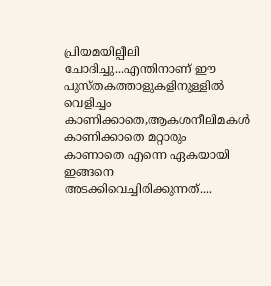പ്രിയമയില്പീലി ചോദിച്ചു...എന്തിനാണ് ഈ  പുസ്തകത്താളുകളിനുള്ളില്‍ വെളിച്ചം കാണിക്കാതെ,ആകശനീലിമകള്‍ കാണിക്കാതെ മറ്റാരും കാണാതെ എന്നെ ഏകയായി ഇങ്ങനെ അടക്കിവെച്ചിരിക്കുന്നത്....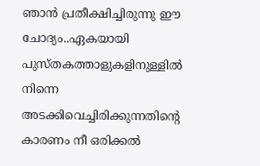ഞാന്‍ പ്രതീക്ഷിച്ചിരുന്നു ഈ ചോദ്യം..ഏകയായി പുസ്തകത്താളുകളിനുള്ളില്‍ നിന്നെ അടക്കിവെച്ചിരിക്കുന്നതിന്റെ
കാരണം നീ ഒരിക്കല്‍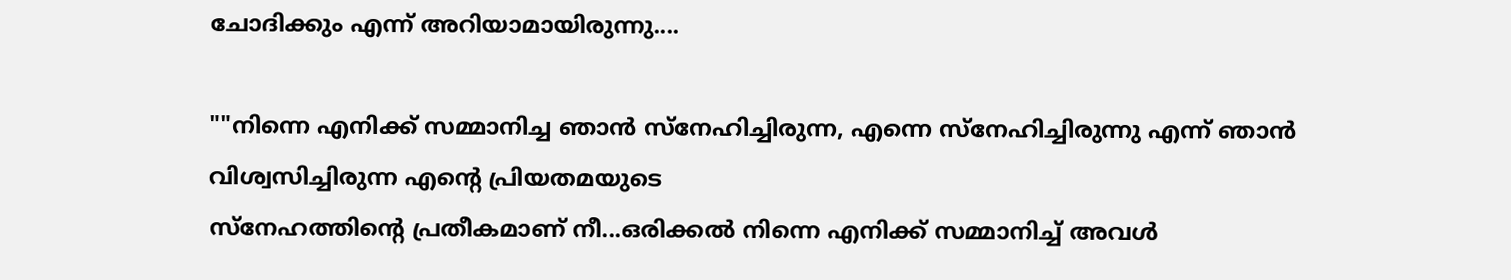ചോദിക്കും എന്ന്‍ അറിയാമായിരുന്നു....

""നിന്നെ എനിക്ക് സമ്മാനിച്ച ഞാന്‍ സ്നേഹിച്ചിരുന്ന, എന്നെ സ്നേഹിച്ചിരുന്നു എന്ന്‍ ഞാന്‍ വിശ്വസിച്ചിരുന്ന എന്‍റെ പ്രിയതമയുടെ
സ്നേഹത്തിന്‍റെ പ്രതീകമാണ് നീ...ഒരിക്കല്‍ നിന്നെ എനിക്ക് സമ്മാനിച്ച്‌ അവള്‍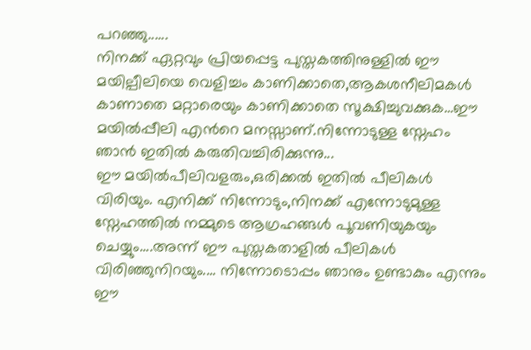പറഞ്ഞു......
നിനക്ക് ഏറ്റവും പ്രിയപ്പെട്ട പുസ്തകത്തിനുള്ളില്‍ ഈ മയില്പീലിയെ വെളിച്ചം കാണിക്കാതെ,ആകശനീലിമകള്‍ കാണാതെ മറ്റാരെയും കാണിക്കാതെ സൂക്ഷിച്ചുവക്കുക...ഈ മയില്‍പ്പീലി എന്‍റെ മനസ്സാണ്.നിന്നോടുള്ള സ്നേഹം ഞാന്‍ ഇതില്‍ കരുതിവച്ചിരിക്കുന്നു...
ഈ മയില്‍പീലിവളരും,ഒരിക്കല്‍ ഇതില്‍ പീലികള്‍ വിരിയും. എനിക്ക് നിന്നോടും,നിനക്ക് എന്നോടുമുള്ള സ്നേഹത്തില്‍ നമ്മുടെ ആഗ്രഹങ്ങള്‍ പൂവണിയുകയും ചെയ്യും....അന്ന് ഈ പുസ്തകതാളില്‍ പീലികള്‍ വിരിഞ്ഞുനിറയും.... നിന്നോടൊപ്പം ഞാനും ഉണ്ടാകും എന്നും ഈ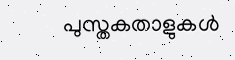പുസ്തകതാളുകള്‍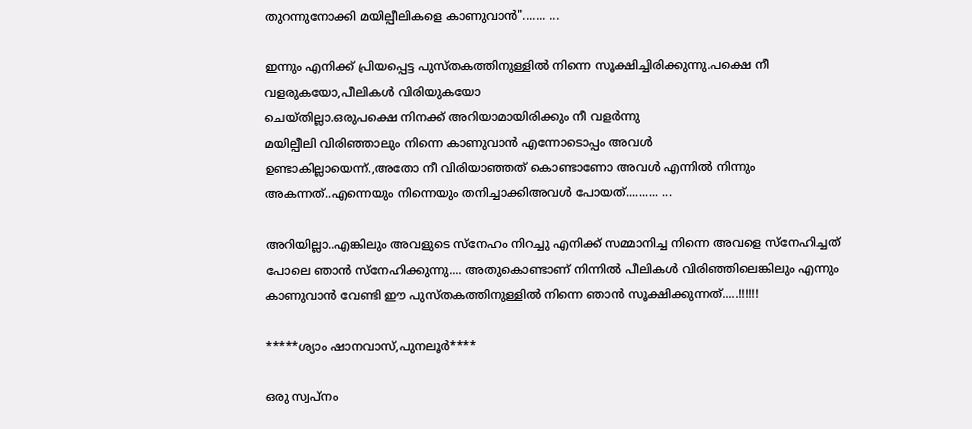തുറന്നുനോക്കി മയില്പീലികളെ കാണുവാന്‍"....... ...

ഇന്നും എനിക്ക് പ്രിയപ്പെട്ട പുസ്തകത്തിനുള്ളില്‍ നിന്നെ സൂക്ഷിച്ചിരിക്കുന്നു.പക്ഷെ നീ വളരുകയോ,പീലികള്‍ വിരിയുകയോ
ചെയ്തില്ലാ.ഒരുപക്ഷെ നിനക്ക് അറിയാമായിരിക്കും നീ വളര്‍ന്നു
മയില്പീലി വിരിഞ്ഞാലും നിന്നെ കാണുവാന്‍ എന്നോടൊപ്പം അവള്‍
ഉണ്ടാകില്ലായെന്ന്‍.,അതോ നീ വിരിയാഞ്ഞത് കൊണ്ടാണോ അവള്‍ എന്നില്‍ നിന്നും അകന്നത്..എന്നെയും നിന്നെയും തനിച്ചാക്കിഅവള്‍ പോയത്‌.......... ...

അറിയില്ലാ..എങ്കിലും അവളുടെ സ്നേഹം നിറച്ചു എനിക്ക് സമ്മാനിച്ച നിന്നെ അവളെ സ്നേഹിച്ചത് പോലെ ഞാന്‍ സ്നേഹിക്കുന്നു.... അതുകൊണ്ടാണ് നിന്നില്‍ പീലികള്‍ വിരിഞ്ഞിലെങ്കിലും എന്നും കാണുവാന്‍ വേണ്ടി ഈ പുസ്തകത്തിനുള്ളില്‍ നിന്നെ ഞാന്‍ സൂക്ഷിക്കുന്നത്.....!!!!!!

*****ശ്യാം ഷാനവാസ്‌,പുനലൂര്‍****

ഒരു സ്വപ്നം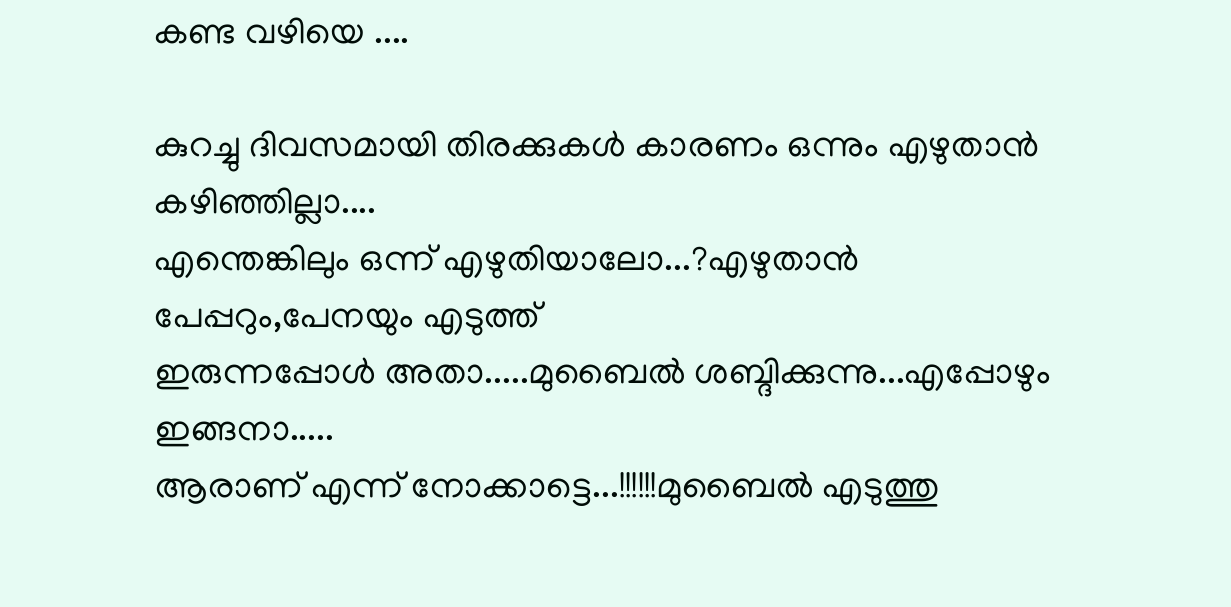കണ്ട വഴിയെ ....

കുറച്ചു ദിവസമായി തിരക്കുകള്‍ കാരണം ഒന്നും എഴുതാന്‍ കഴിഞ്ഞില്ലാ....
എന്തെങ്കിലും ഒന്ന് എഴുതിയാലോ...?എഴുതാന്‍ പേപ്പറും,പേനയും എടുത്ത്
ഇരുന്നപ്പോള്‍ അതാ.....മുബൈല്‍ ശബ്ദിക്കുന്നു...എപ്പോഴും ഇങ്ങനാ.....
ആരാണ് എന്ന് നോക്കാട്ടെ...!!!!!!മുബൈല്‍ എടുത്തു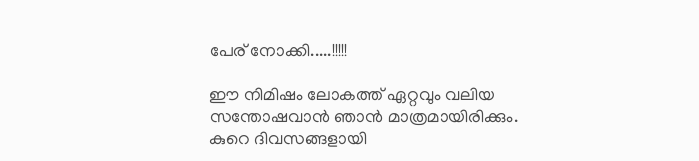പേര് നോക്കി.....!!!!!

ഈ നിമിഷം ലോകത്ത് ഏറ്റവും വലിയ സന്തോഷവാന്‍ ഞാന്‍ മാത്രമായിരിക്കും.
കുറെ ദിവസങ്ങളായി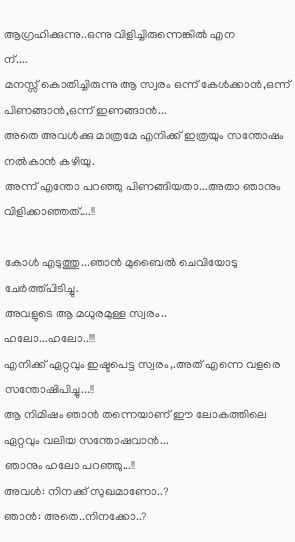ആഗ്രഹിക്കുന്നു..ഒന്നു വിളിച്ചിരുന്നെങ്കില്‍ എന
ന്....
മനസ്സ്‌ കൊതിച്ചിരുന്നു ആ സ്വരം ഒന്ന് കേള്‍ക്കാന്‍,ഒന്ന് പിണങ്ങാന്‍,ഒന്ന് ഇണങ്ങാന്‍...
അതെ അവള്‍ക്കു മാത്രമേ എനിക്ക് ഇത്രയും സന്തോഷം നല്‍കാന്‍ കഴിയു.
അന്ന് എന്തോ പറഞ്ഞു പിണങ്ങിയതാ...അതാ ഞാനും വിളിക്കാഞ്ഞത്....!!

കോള്‍ എടുത്തു...ഞാന്‍ മുബൈല്‍ ചെവിയോടു ചേര്‍ത്ത്പിടിച്ചു.
അവളുടെ ആ മധുരമുള്ള സ്വരം..
ഹലോ...ഹലോ..!!!
എനിക്ക് ഏറ്റവും ഇഷ്ടപെട്ട സ്വരം,.അത് എന്നെ വളരെ സന്തോഷിപിച്ചു...!!
ആ നിമിഷം ഞാന്‍ തന്നെയാണ് ഈ ലോകത്തിലെ ഏറ്റവും വലിയ സന്തോഷവാന്‍...
ഞാനും ഹലോ പറഞ്ഞു...!!
അവള്‍: നിനക്ക് സുഖമാണോ..?
ഞാന്‍: അതെ..നിനക്കോ..?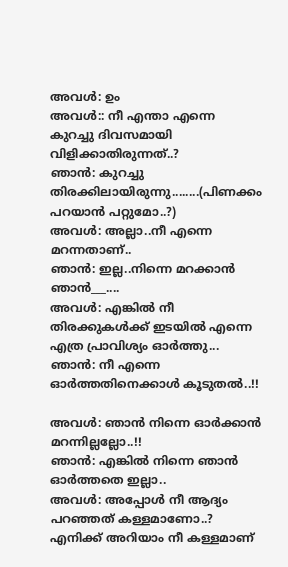അവള്‍: ഉം
അവള്‍:: നീ എന്താ എന്നെ കുറച്ചു ദിവസമായി വിളിക്കാതിരുന്നത്..?
ഞാന്‍: കുറച്ചു തിരക്കിലായിരുന്നു........(പിണക്കം പറയാന്‍ പറ്റുമോ..?)
അവള്‍: അല്ലാ..നീ എന്നെ മറന്നതാണ്..
ഞാന്‍: ഇല്ല..നിന്നെ മറക്കാന്‍ ഞാന്‍___....
അവള്‍: എങ്കില്‍ നീ തിരക്കുകള്‍ക്ക് ഇടയില്‍ എന്നെ എത്ര പ്രാവിശ്യം ഓര്‍ത്തു...
ഞാന്‍: നീ എന്നെ ഓര്‍ത്തതിനെക്കാള്‍ കൂടുതല്‍..!!

അവള്‍: ഞാന്‍ നിന്നെ ഓര്‍ക്കാന്‍ മറന്നില്ലല്ലോ..!!
ഞാന്‍: എങ്കില്‍ നിന്നെ ഞാന്‍ ഓര്‍ത്തതെ ഇല്ലാ..
അവള്‍: അപ്പോള്‍ നീ ആദ്യം പറഞ്ഞത്‌ കള്ളമാണോ..?
എനിക്ക് അറിയാം നീ കള്ളമാണ്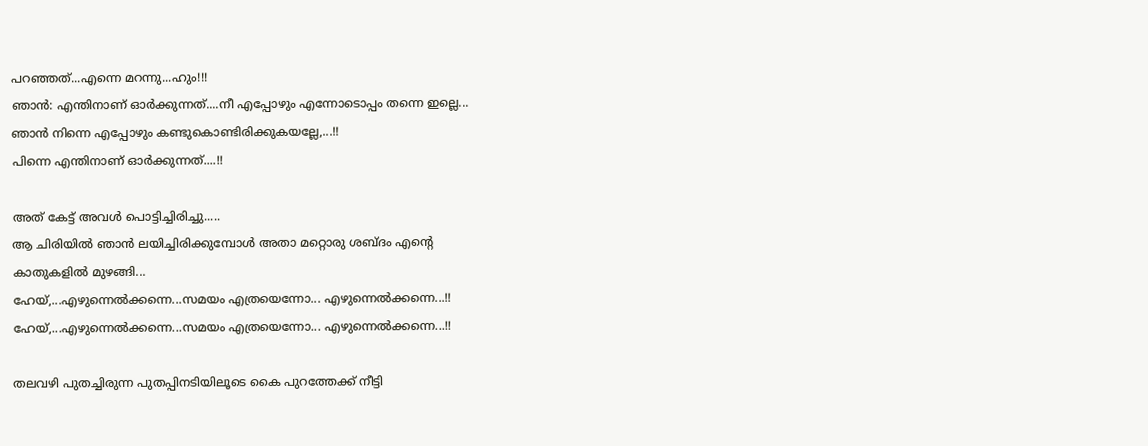പറഞ്ഞത്‌...എന്നെ മറന്നു...ഹും!!!
ഞാന്‍: എന്തിനാണ് ഓര്‍ക്കുന്നത്....നീ എപ്പോഴും എന്നോടൊപ്പം തന്നെ ഇല്ലെ...
ഞാന്‍ നിന്നെ എപ്പോഴും കണ്ടുകൊണ്ടിരിക്കുകയല്ലേ,...!!
പിന്നെ എന്തിനാണ് ഓര്‍ക്കുന്നത്....!!

അത് കേട്ട്‌ അവള്‍ പൊട്ടിച്ചിരിച്ചു.....
ആ ചിരിയില്‍ ഞാന്‍ ലയിച്ചിരിക്കുമ്പോള്‍ അതാ മറ്റൊരു ശബ്ദം എന്‍റെ
കാതുകളില്‍ മുഴങ്ങി...
ഹേയ്,...എഴുന്നെല്‍ക്കന്നെ...സമയം എത്രയെന്നോ... എഴുന്നെല്‍ക്കന്നെ...!!
ഹേയ്,...എഴുന്നെല്‍ക്കന്നെ...സമയം എത്രയെന്നോ... എഴുന്നെല്‍ക്കന്നെ...!!

തലവഴി പുതച്ചിരുന്ന പുതപ്പിനടിയിലൂടെ കൈ പുറത്തേക്ക് നീട്ടി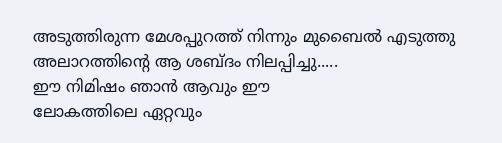അടുത്തിരുന്ന മേശപ്പുറത്ത് നിന്നും മുബൈല്‍ എടുത്തു
അലാറത്തിന്റെ ആ ശബ്ദം നിലപ്പിച്ചു.....
ഈ നിമിഷം ഞാന്‍ ആവും ഈ
ലോകത്തിലെ ഏറ്റവും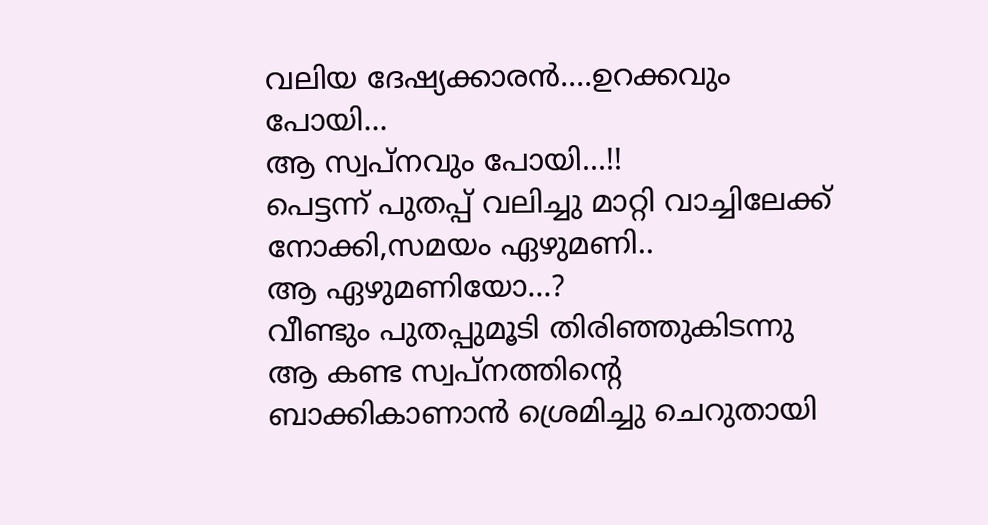വലിയ ദേഷ്യക്കാരന്‍....ഉറക്കവും പോയി...
ആ സ്വപ്നവും പോയി...!!
പെട്ടന്ന് പുതപ്പ് വലിച്ചു മാറ്റി വാച്ചിലേക്ക് നോക്കി,സമയം ഏഴുമണി..
ആ ഏഴുമണിയോ...?
വീണ്ടും പുതപ്പുമൂടി തിരിഞ്ഞുകിടന്നു ആ കണ്ട സ്വപ്നത്തിന്‍റെ
ബാക്കികാണാന്‍ ശ്രെമിച്ചു ചെറുതായി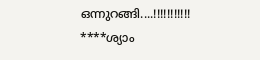ഒന്നുറങ്ങി....!!!!!!!!!!!
****ശ്യാം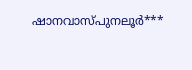ഷാനവാസ്‌പുനലൂര്‍***